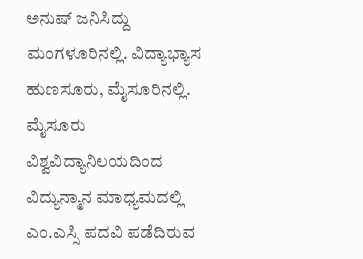ಅನುಷ್ ಜನಿಸಿದ್ದು ಮಂಗಳೂರಿನಲ್ಲಿ. ವಿದ್ಯಾಭ್ಯಾಸ ಹುಣಸೂರು, ಮೈಸೂರಿನಲ್ಲಿ. ಮೈಸೂರು ವಿಶ್ವವಿದ್ಯಾನಿಲಯದಿಂದ ವಿದ್ಯುನ್ಮಾನ ಮಾಧ್ಯಮದಲ್ಲಿ ಎಂ.ಎಸ್ಸಿ ಪದವಿ ಪಡೆದಿರುವ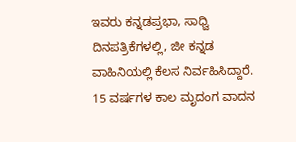ಇವರು ಕನ್ನಡಪ್ರಭಾ, ಸಾಧ್ವಿ ದಿನಪತ್ರಿಕೆಗಳಲ್ಲಿ, ಜೀ ಕನ್ನಡ ವಾಹಿನಿಯಲ್ಲಿ ಕೆಲಸ ನಿರ್ವಹಿಸಿದ್ದಾರೆ. 15 ವರ್ಷಗಳ ಕಾಲ ಮೃದಂಗ ವಾದನ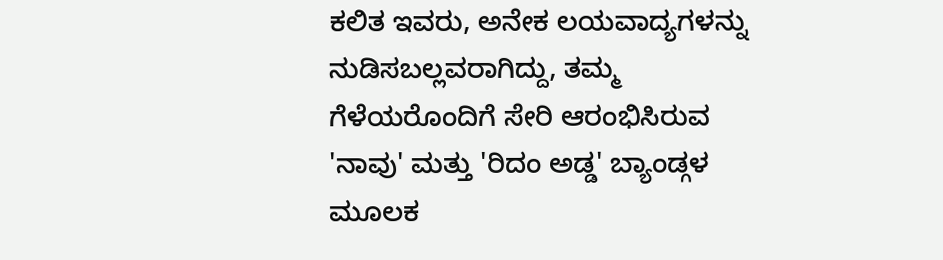ಕಲಿತ ಇವರು, ಅನೇಕ ಲಯವಾದ್ಯಗಳನ್ನು ನುಡಿಸಬಲ್ಲವರಾಗಿದ್ದು, ತಮ್ಮ ಗೆಳೆಯರೊಂದಿಗೆ ಸೇರಿ ಆರಂಭಿಸಿರುವ 'ನಾವು' ಮತ್ತು 'ರಿದಂ ಅಡ್ಡ' ಬ್ಯಾಂಡ್ಗಳ ಮೂಲಕ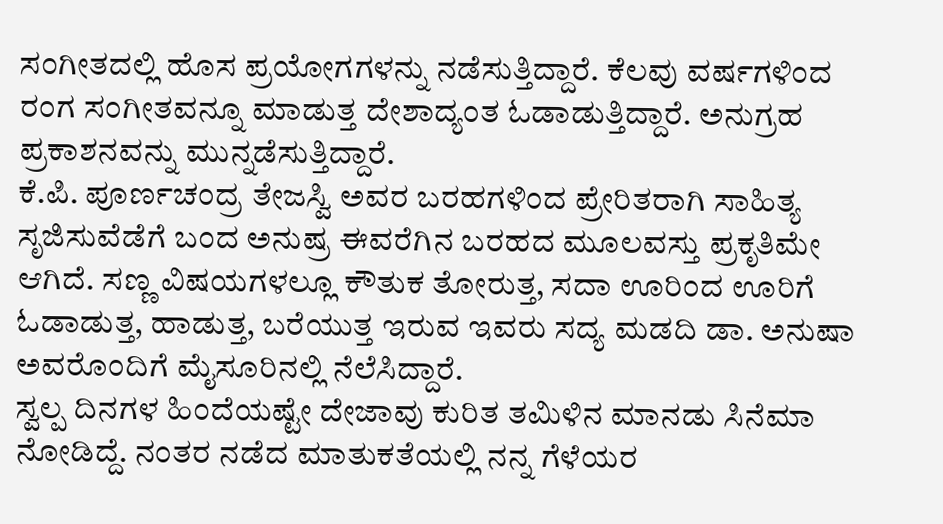ಸಂಗೀತದಲ್ಲಿ ಹೊಸ ಪ್ರಯೋಗಗಳನ್ನು ನಡೆಸುತ್ತಿದ್ದಾರೆ. ಕೆಲವು ವರ್ಷಗಳಿಂದ ರಂಗ ಸಂಗೀತವನ್ನೂ ಮಾಡುತ್ತ ದೇಶಾದ್ಯಂತ ಓಡಾಡುತ್ತಿದ್ದಾರೆ. ಅನುಗ್ರಹ ಪ್ರಕಾಶನವನ್ನು ಮುನ್ನಡೆಸುತ್ತಿದ್ದಾರೆ.
ಕೆ.ಪಿ. ಪೂರ್ಣಚಂದ್ರ ತೇಜಸ್ವಿ ಅವರ ಬರಹಗಳಿಂದ ಪ್ರೇರಿತರಾಗಿ ಸಾಹಿತ್ಯ ಸೃಜಿಸುವೆಡೆಗೆ ಬಂದ ಅನುಷ್ರ ಈವರೆಗಿನ ಬರಹದ ಮೂಲವಸ್ತು ಪ್ರಕೃತಿಮೇ ಆಗಿದೆ. ಸಣ್ಣ ವಿಷಯಗಳಲ್ಲೂ ಕೌತುಕ ತೋರುತ್ತ, ಸದಾ ಊರಿಂದ ಊರಿಗೆ ಓಡಾಡುತ್ತ, ಹಾಡುತ್ತ, ಬರೆಯುತ್ತ ಇರುವ ಇವರು ಸದ್ಯ ಮಡದಿ ಡಾ. ಅನುಷಾ ಅವರೊಂದಿಗೆ ಮೈಸೂರಿನಲ್ಲಿ ನೆಲೆಸಿದ್ದಾರೆ.
ಸ್ವಲ್ಪ ದಿನಗಳ ಹಿಂದೆಯಷ್ಟೇ ದೇಜಾವು ಕುರಿತ ತಮಿಳಿನ ಮಾನಡು ಸಿನೆಮಾ ನೋಡಿದ್ದೆ. ನಂತರ ನಡೆದ ಮಾತುಕತೆಯಲ್ಲಿ ನನ್ನ ಗೆಳೆಯರ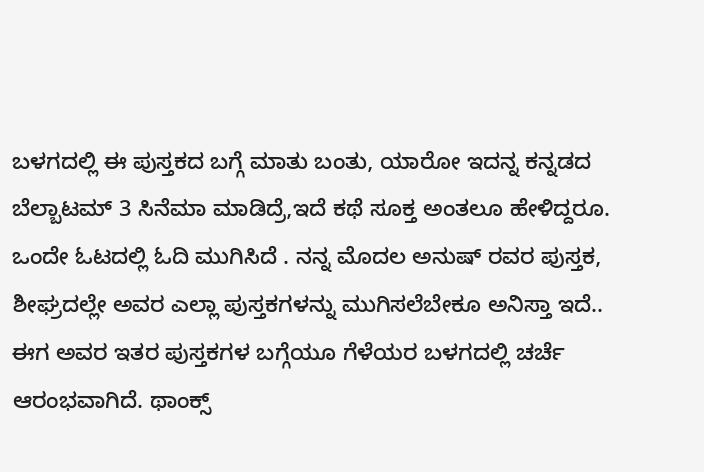ಬಳಗದಲ್ಲಿ ಈ ಪುಸ್ತಕದ ಬಗ್ಗೆ ಮಾತು ಬಂತು, ಯಾರೋ ಇದನ್ನ ಕನ್ನಡದ ಬೆಲ್ಬಾಟಮ್ 3 ಸಿನೆಮಾ ಮಾಡಿದ್ರೆ,ಇದೆ ಕಥೆ ಸೂಕ್ತ ಅಂತಲೂ ಹೇಳಿದ್ದರೂ. ಒಂದೇ ಓಟದಲ್ಲಿ ಓದಿ ಮುಗಿಸಿದೆ . ನನ್ನ ಮೊದಲ ಅನುಷ್ ರವರ ಪುಸ್ತಕ, ಶೀಘ್ರದಲ್ಲೇ ಅವರ ಎಲ್ಲಾ ಪುಸ್ತಕಗಳನ್ನು ಮುಗಿಸಲೆಬೇಕೂ ಅನಿಸ್ತಾ ಇದೆ.. ಈಗ ಅವರ ಇತರ ಪುಸ್ತಕಗಳ ಬಗ್ಗೆಯೂ ಗೆಳೆಯರ ಬಳಗದಲ್ಲಿ ಚರ್ಚೆ ಆರಂಭವಾಗಿದೆ. ಥಾಂಕ್ಸ್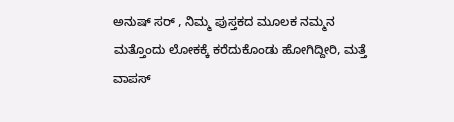ಅನುಷ್ ಸರ್ , ನಿಮ್ಮ ಪುಸ್ತಕದ ಮೂಲಕ ನಮ್ಮನ ಮತ್ತೊಂದು ಲೋಕಕ್ಕೆ ಕರೆದುಕೊಂಡು ಹೋಗಿದ್ದೀರಿ, ಮತ್ತೆ ವಾಪಸ್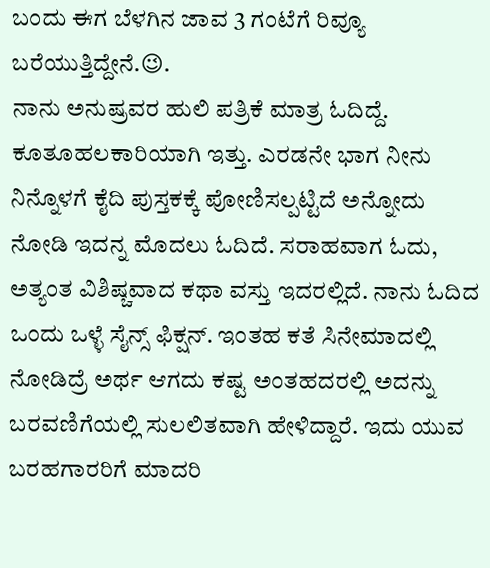ಬಂದು ಈಗ ಬೆಳಗಿನ ಜಾವ 3 ಗಂಟೆಗೆ ರಿವ್ಯೂ ಬರೆಯುತ್ತಿದ್ದೇನೆ.😉.
ನಾನು ಅನುಷ್ರವರ ಹುಲಿ ಪತ್ರಿಕೆ ಮಾತ್ರ ಓದಿದ್ದೆ. ಕೂತೂಹಲಕಾರಿಯಾಗಿ ಇತ್ತು. ಎರಡನೇ ಭಾಗ ನೀನು ನಿನ್ನೊಳಗೆ ಕೈದಿ ಪುಸ್ತಕಕ್ಕೆ ಪೋಣಿಸಲ್ಪಟ್ಟಿದೆ ಅನ್ನೋದು ನೋಡಿ ಇದನ್ನ ಮೊದಲು ಓದಿದೆ. ಸರಾಹವಾಗ ಓದು, ಅತ್ಯಂತ ವಿಶಿಷ್ಚವಾದ ಕಥಾ ವಸ್ತು ಇದರಲ್ಲಿದೆ. ನಾನು ಓದಿದ ಒಂದು ಒಳ್ಳೆ ಸೈನ್ಸ್ ಫಿಕ್ಷನ್. ಇಂತಹ ಕತೆ ಸಿನೇಮಾದಲ್ಲಿ ನೋಡಿದ್ರೆ ಅರ್ಥ ಆಗದು ಕಷ್ಟ ಅಂತಹದರಲ್ಲಿ ಅದನ್ನು ಬರವಣಿಗೆಯಲ್ಲಿ ಸುಲಲಿತವಾಗಿ ಹೇಳಿದ್ದಾರೆ. ಇದು ಯುವ ಬರಹಗಾರರಿಗೆ ಮಾದರಿ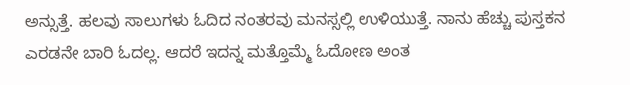ಅನ್ಸುತ್ತೆ. ಹಲವು ಸಾಲುಗಳು ಓದಿದ ನಂತರವು ಮನಸ್ಸಲ್ಲಿ ಉಳಿಯುತ್ತೆ. ನಾನು ಹೆಚ್ಚು ಪುಸ್ತಕನ ಎರಡನೇ ಬಾರಿ ಓದಲ್ಲ. ಆದರೆ ಇದನ್ನ ಮತ್ತೊಮ್ಮೆ ಓದೋಣ ಅಂತ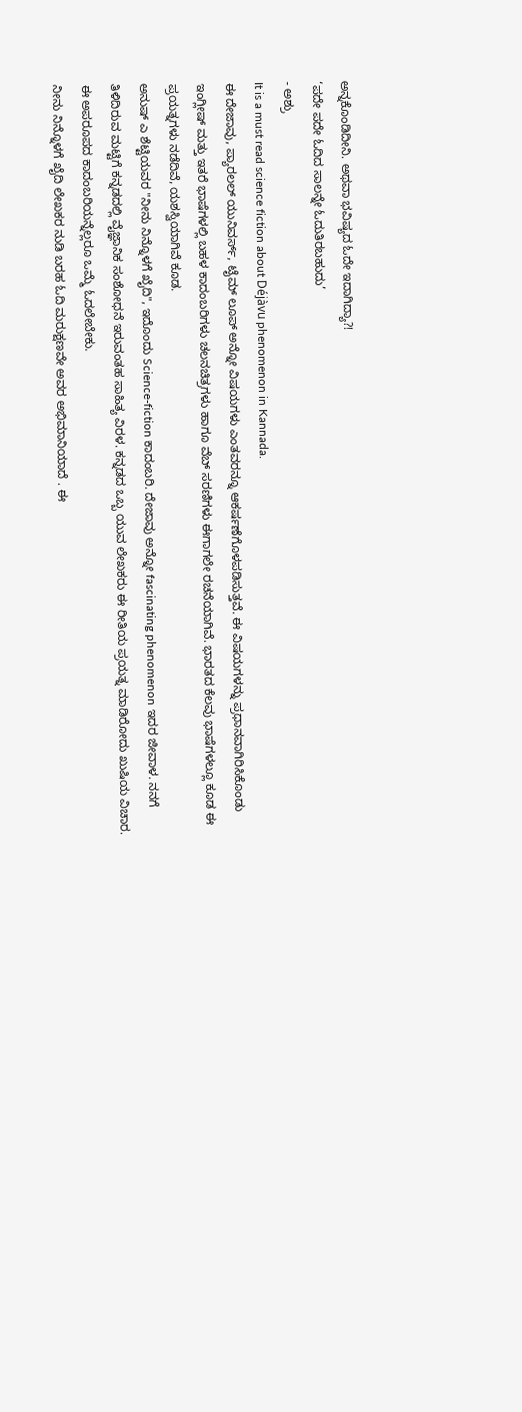ಅನ್ನಕೊಂಡಿದೀನಿ. ಅಥವಾ ಭವಿಷ್ಯದ ಓದೇ ಇದಾಗಿದ್ಯಾ?!
‘ಪದೇ ಪದೇ ಓದಿದ ಸಾಲನ್ನೇ ಓದುತಿರಬಹುದು’
- ಅಶ್ರು
It is a must read science fiction about Déjàvu phenomenon in Kannada.
ಈ ದೇಜಾವು, ಪ್ಯಾರಲಲ್ ಯುನಿವರ್ಸ್, ಟೈಮ್ ಲೂಪ್ ಅನ್ನೋ ವಿಷಯಗಳು ಎಂತವರನ್ನೂ ಆಕರ್ಷಣೆಗೊಳಪಡಿಸುತ್ತವೆ. ಈ ವಿಷಯಗಳನ್ನು ಪ್ರಧಾನವಾಗಿರಿಸಿಕೊಂಡು ಇಂಗ್ಲೀಷ್ ಮತ್ತು ಇತರೆ ಭಾಷೆಗಳಲ್ಲಿ ಬಹಳ ಕಾದಂಬರಿಗಳು ಚಲನಚಿತ್ರಗಳು ಹಾಗೂ ವೆಬ್ ಸರಣಿಗಳು ಈಗಾಗಲೇ ರಚನೆಯಾಗಿವೆ. ಭಾರತದ ಕೆಲವು ಭಾಷೆಗಳಲ್ಲೂ ಕೂಡ ಈ ಪ್ರಯತ್ನಗಳು ನಡೆದಿವೆ, ಯಶಸ್ವಿಯಾಗಿವೆ ಕೂಡ.
ಅನುಷ್ ಎ ಶೆಟ್ಟಿಯವರ "ನೀನು ನಿನ್ನೊಳಗೆ ಖೈದಿ", ಇದೊಂದು Science-fiction ಕಾದಂಬರಿ. ದೇಜಾವು ಅನ್ನೋ fascinating phenomenon ಇದರ ಜೀವಾಳ. ನನಗೆ ತಿಳಿದಿರುವ ಮಟ್ಟಿಗೆ ಕನ್ನಡದಲ್ಲಿ ವೈಜ್ಞಾನಿಕ ಸಂಶೋಧನೆ ಇರುವಂತಹ ಸಾಹಿತ್ಯ ವಿರಳ. ಕನ್ನಡದ ಒಬ್ಬ ಯುವ ಲೇಖಕರು ಈ ರೀತಿಯ ಪ್ರಯತ್ನ ಮಾಡಿರೋದು ಖುಷಿಯ ವಿಚಾರ. ಈ ಅಪರೂಪದ ಕಾದಂಬರಿಯನ್ನೆಲ್ಲರೂ ಒಮ್ಮೆ ಓದಲೇಬೇಕು.
ನೀನು ನಿನ್ನೊಳಗೆ ಖೈದಿ ಲೇಖಕರ ನುಡಿ ಬರಹ ಓದಿ ಮರುಕ್ಷಣವೇ ಅವರ ಅಭಿಮಾನಿಯಾದೆ . ಈ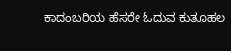ಕಾದಂಬರಿಯ ಹೆಸರೇ ಓದುವ ಕುತೂಹಲ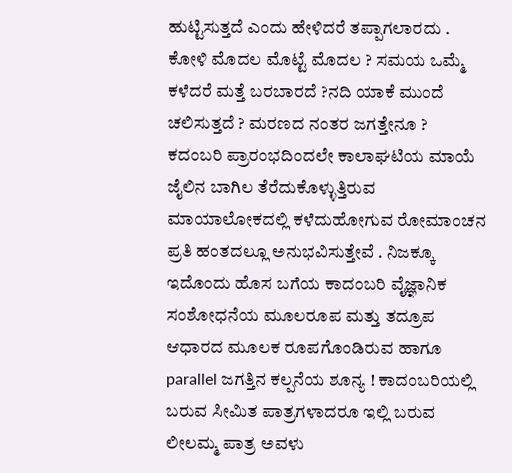ಹುಟ್ಟಿಸುತ್ತದೆ ಎಂದು ಹೇಳಿದರೆ ತಪ್ಪಾಗಲಾರದು .
ಕೋಳಿ ಮೊದಲ ಮೊಟ್ಟೆ ಮೊದಲ ? ಸಮಯ ಒಮ್ಮೆ ಕಳೆದರೆ ಮತ್ತೆ ಬರಬಾರದೆ ?ನದಿ ಯಾಕೆ ಮುಂದೆ ಚಲಿಸುತ್ತದೆ ? ಮರಣದ ನಂತರ ಜಗತ್ತೇನೂ ?
ಕದಂಬರಿ ಪ್ರಾರಂಭದಿಂದಲೇ ಕಾಲಾಘಟಿಯ ಮಾಯೆ ಜೈಲಿನ ಬಾಗಿಲ ತೆರೆದುಕೊಳ್ಳುತ್ತಿರುವ ಮಾಯಾಲೋಕದಲ್ಲಿ ಕಳೆದುಹೋಗುವ ರೋಮಾಂಚನ ಪ್ರತಿ ಹಂತದಲ್ಲೂ ಅನುಭವಿಸುತ್ತೇವೆ . ನಿಜಕ್ಕೂ ಇದೊಂದು ಹೊಸ ಬಗೆಯ ಕಾದಂಬರಿ ವೈಜ್ಞಾನಿಕ ಸಂಶೋಧನೆಯ ಮೂಲರೂಪ ಮತ್ತು ತದ್ರೂಪ ಆಧಾರದ ಮೂಲಕ ರೂಪಗೊಂಡಿರುವ ಹಾಗೂ parallel ಜಗತ್ತಿನ ಕಲ್ಪನೆಯ ಶೂನ್ಯ ! ಕಾದಂಬರಿಯಲ್ಲಿ ಬರುವ ಸೀಮಿತ ಪಾತ್ರಗಳಾದರೂ ಇಲ್ಲಿ ಬರುವ ಲೀಲಮ್ಮ ಪಾತ್ರ ಅವಳು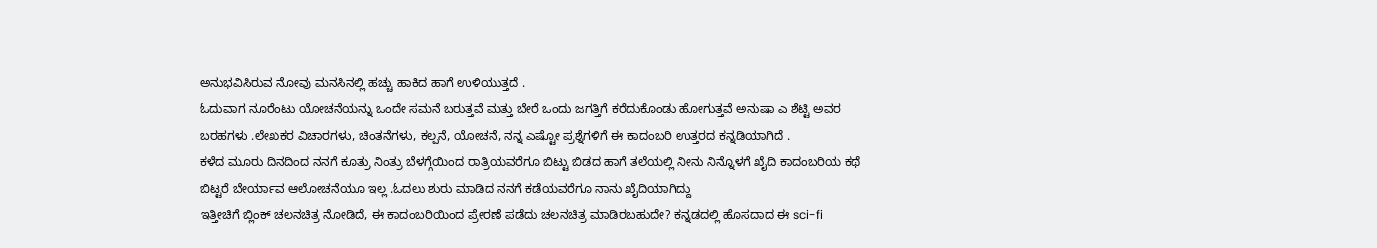ಅನುಭವಿಸಿರುವ ನೋವು ಮನಸಿನಲ್ಲಿ ಹಚ್ಚು ಹಾಕಿದ ಹಾಗೆ ಉಳಿಯುತ್ತದೆ .
ಓದುವಾಗ ನೂರೆಂಟು ಯೋಚನೆಯನ್ನು ಒಂದೇ ಸಮನೆ ಬರುತ್ತವೆ ಮತ್ತು ಬೇರೆ ಒಂದು ಜಗತ್ತಿಗೆ ಕರೆದುಕೊಂಡು ಹೋಗುತ್ತವೆ ಅನುಷಾ ಎ ಶೆಟ್ಟಿ ಅವರ ಬರಹಗಳು .ಲೇಖಕರ ವಿಚಾರಗಳು, ಚಿಂತನೆಗಳು, ಕಲ್ಪನೆ, ಯೋಚನೆ, ನನ್ನ ಎಷ್ಟೋ ಪ್ರಶ್ನೆಗಳಿಗೆ ಈ ಕಾದಂಬರಿ ಉತ್ತರದ ಕನ್ನಡಿಯಾಗಿದೆ .
ಕಳೆದ ಮೂರು ದಿನದಿಂದ ನನಗೆ ಕೂತ್ರು ನಿಂತ್ರು ಬೆಳಗ್ಗೆಯಿಂದ ರಾತ್ರಿಯವರೆಗೂ ಬಿಟ್ಟು ಬಿಡದ ಹಾಗೆ ತಲೆಯಲ್ಲಿ ನೀನು ನಿನ್ನೊಳಗೆ ಖೈದಿ ಕಾದಂಬರಿಯ ಕಥೆ ಬಿಟ್ಟರೆ ಬೇರ್ಯಾವ ಆಲೋಚನೆಯೂ ಇಲ್ಲ .ಓದಲು ಶುರು ಮಾಡಿದ ನನಗೆ ಕಡೆಯವರೆಗೂ ನಾನು ಖೈದಿಯಾಗಿದ್ದು
ಇತ್ತೀಚಿಗೆ ಬ್ಲಿಂಕ್ ಚಲನಚಿತ್ರ ನೋಡಿದೆ, ಈ ಕಾದಂಬರಿಯಿಂದ ಪ್ರೇರಣೆ ಪಡೆದು ಚಲನಚಿತ್ರ ಮಾಡಿರಬಹುದೇ? ಕನ್ನಡದಲ್ಲಿ ಹೊಸದಾದ ಈ sci-fi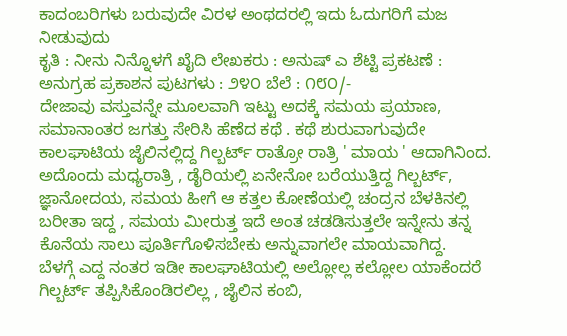ಕಾದಂಬರಿಗಳು ಬರುವುದೇ ವಿರಳ ಅಂಥದರಲ್ಲಿ ಇದು ಓದುಗರಿಗೆ ಮಜ ನೀಡುವುದು
ಕೃತಿ : ನೀನು ನಿನ್ನೊಳಗೆ ಖೈದಿ ಲೇಖಕರು : ಅನುಷ್ ಎ ಶೆಟ್ಟಿ ಪ್ರಕಟಣೆ : ಅನುಗ್ರಹ ಪ್ರಕಾಶನ ಪುಟಗಳು : ೨೪೦ ಬೆಲೆ : ೧೮೦/-
ದೇಜಾವು ವಸ್ತುವನ್ನೇ ಮೂಲವಾಗಿ ಇಟ್ಟು ಅದಕ್ಕೆ ಸಮಯ ಪ್ರಯಾಣ, ಸಮಾನಾಂತರ ಜಗತ್ತು ಸೇರಿಸಿ ಹೆಣೆದ ಕಥೆ . ಕಥೆ ಶುರುವಾಗುವುದೇ ಕಾಲಘಾಟಿಯ ಜೈಲಿನಲ್ಲಿದ್ದ ಗಿಲ್ಬರ್ಟ್ ರಾತ್ರೋ ರಾತ್ರಿ ' ಮಾಯ ' ಆದಾಗಿನಿಂದ.
ಅದೊಂದು ಮಧ್ಯರಾತ್ರಿ , ಡೈರಿಯಲ್ಲಿ ಏನೇನೋ ಬರೆಯುತ್ತಿದ್ದ ಗಿಲ್ಬರ್ಟ್, ಜ್ಞಾನೋದಯ, ಸಮಯ ಹೀಗೆ ಆ ಕತ್ತಲ ಕೋಣೆಯಲ್ಲಿ ಚಂದ್ರನ ಬೆಳಕಿನಲ್ಲಿ ಬರೀತಾ ಇದ್ದ , ಸಮಯ ಮೀರುತ್ತ ಇದೆ ಅಂತ ಚಡಡಿಸುತ್ತಲೇ ಇನ್ನೇನು ತನ್ನ ಕೊನೆಯ ಸಾಲು ಪೂರ್ತಿಗೊಳಿಸಬೇಕು ಅನ್ನುವಾಗಲೇ ಮಾಯವಾಗಿದ್ದ.
ಬೆಳಗ್ಗೆ ಎದ್ದ ನಂತರ ಇಡೀ ಕಾಲಘಾಟಿಯಲ್ಲಿ ಅಲ್ಲೋಲ್ಲ ಕಲ್ಲೋಲ ಯಾಕೆಂದರೆ ಗಿಲ್ಬರ್ಟ್ ತಪ್ಪಿಸಿಕೊಂಡಿರಲಿಲ್ಲ , ಜೈಲಿನ ಕಂಬಿ,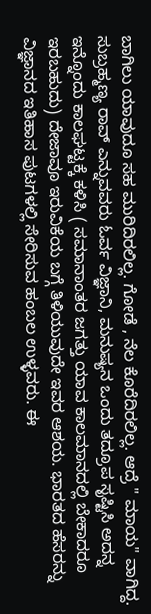ಬಾಗಿಲು ಯಾವುದೂ ಸಹ ಮುರಿದಿರಲಿಲ್ಲ. ಗೋಡೆ , ನೆಲ ಕೊರೆದಿರಲಿಲ್ಲ. ಆದ್ರೆ " ಮಾಯ" ವಾಗಿದ್ದ.
ಸುಬ್ರಹ್ಮಣ್ಯ ರಾವ್ ಎನ್ನುವವರು ಓರ್ವ ವಿಜ್ಞಾನಿ, ಮನುಷ್ಯನ ಒಂದು ತದ್ರೂಪ ಸೃಷ್ಟಿಸಿ ಅದನ್ನ ಇನ್ನೊಂದು ಕಾಲಘಟ್ಟಕ್ಕೆ ಕಳಿಸಿ ( ಸಮಾನಾಂತರ ಜಗತ್ತು ಯಾವ ಕಾಲಮಾನದಲ್ಲಿ ಬೇಕಾದರೂ ಇರಬಹುದು) ದೇಜಾವೂ ಇರುವಿಕೆಯ ಬಗ್ಗೆ ತಿಳಿಯುವುದೇ ಇವರ ಆಶಯ. ಭಾರತದ ಹೆಸರನ್ನು ವಿಜ್ಞಾನದ ಇತಿಹಾಸ ಪುಟಗಳಲ್ಲಿ ಸೇರಿಸುವ ಹಂಬಲ ಉಳ್ಳವರು. ಈ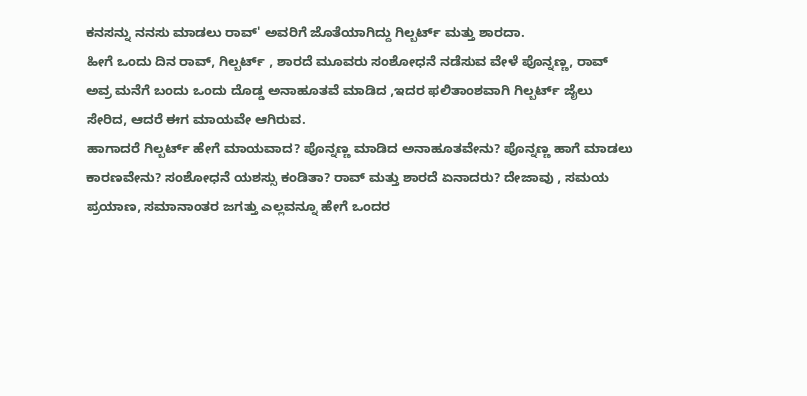ಕನಸನ್ನು ನನಸು ಮಾಡಲು ರಾವ್' ಅವರಿಗೆ ಜೊತೆಯಾಗಿದ್ದು ಗಿಲ್ಬರ್ಟ್ ಮತ್ತು ಶಾರದಾ.
ಹೀಗೆ ಒಂದು ದಿನ ರಾವ್, ಗಿಲ್ಬರ್ಟ್ , ಶಾರದೆ ಮೂವರು ಸಂಶೋಧನೆ ನಡೆಸುವ ವೇಳೆ ಪೊನ್ನಣ್ಣ, ರಾವ್ ಅವ್ರ ಮನೆಗೆ ಬಂದು ಒಂದು ದೊಡ್ಡ ಅನಾಹೂತವೆ ಮಾಡಿದ ,ಇದರ ಫಲಿತಾಂಶವಾಗಿ ಗಿಲ್ಬರ್ಟ್ ಜೈಲು ಸೇರಿದ, ಆದರೆ ಈಗ ಮಾಯವೇ ಆಗಿರುವ.
ಹಾಗಾದರೆ ಗಿಲ್ಬರ್ಟ್ ಹೇಗೆ ಮಾಯವಾದ? ಪೊನ್ನಣ್ಣ ಮಾಡಿದ ಅನಾಹೂತವೇನು? ಪೊನ್ನಣ್ಣ ಹಾಗೆ ಮಾಡಲು ಕಾರಣವೇನು? ಸಂಶೋಧನೆ ಯಶಸ್ಸು ಕಂಡಿತಾ? ರಾವ್ ಮತ್ತು ಶಾರದೆ ಏನಾದರು? ದೇಜಾವು , ಸಮಯ ಪ್ರಯಾಣ, ಸಮಾನಾಂತರ ಜಗತ್ತು ಎಲ್ಲವನ್ನೂ ಹೇಗೆ ಒಂದರ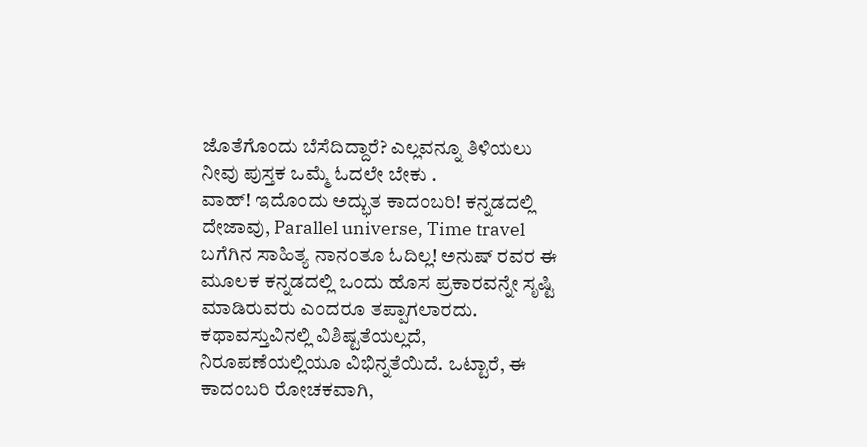ಜೊತೆಗೊಂದು ಬೆಸೆದಿದ್ದಾರೆ? ಎಲ್ಲವನ್ನೂ ತಿಳಿಯಲು ನೀವು ಪುಸ್ತಕ ಒಮ್ಮೆ ಓದಲೇ ಬೇಕು .
ವಾಹ್! ಇದೊಂದು ಅದ್ಭುತ ಕಾದಂಬರಿ! ಕನ್ನಡದಲ್ಲಿ ದೇಜಾವು, Parallel universe, Time travel ಬಗೆಗಿನ ಸಾಹಿತ್ಯ ನಾನಂತೂ ಓದಿಲ್ಲ! ಅನುಷ್ ರವರ ಈ ಮೂಲಕ ಕನ್ನಡದಲ್ಲಿ ಒಂದು ಹೊಸ ಪ್ರಕಾರವನ್ನೇ ಸೃಷ್ಟಿ ಮಾಡಿರುವರು ಎಂದರೂ ತಪ್ಪಾಗಲಾರದು. ಕಥಾವಸ್ತುವಿನಲ್ಲಿ ವಿಶಿಷ್ಟತೆಯಲ್ಲದೆ, ನಿರೂಪಣೆಯಲ್ಲಿಯೂ ವಿಭಿನ್ನತೆಯಿದೆ. ಒಟ್ಟಾರೆ, ಈ ಕಾದಂಬರಿ ರೋಚಕವಾಗಿ,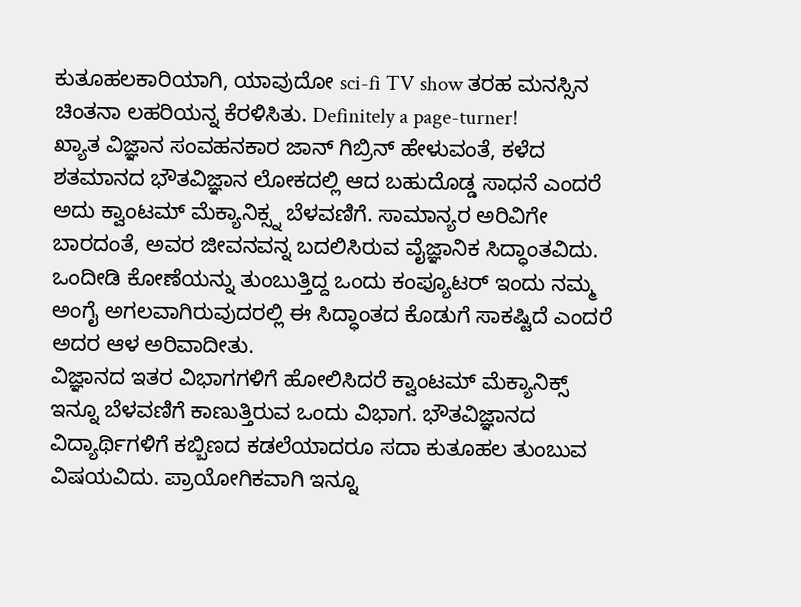ಕುತೂಹಲಕಾರಿಯಾಗಿ, ಯಾವುದೋ sci-fi TV show ತರಹ ಮನಸ್ಸಿನ ಚಿಂತನಾ ಲಹರಿಯನ್ನ ಕೆರಳಿಸಿತು. Definitely a page-turner!
ಖ್ಯಾತ ವಿಜ್ಞಾನ ಸಂವಹನಕಾರ ಜಾನ್ ಗಿಬ್ರಿನ್ ಹೇಳುವಂತೆ, ಕಳೆದ ಶತಮಾನದ ಭೌತವಿಜ್ಞಾನ ಲೋಕದಲ್ಲಿ ಆದ ಬಹುದೊಡ್ಡ ಸಾಧನೆ ಎಂದರೆ ಅದು ಕ್ವಾಂಟಮ್ ಮೆಕ್ಯಾನಿಕ್ಸ್ನ ಬೆಳವಣಿಗೆ. ಸಾಮಾನ್ಯರ ಅರಿವಿಗೇ ಬಾರದಂತೆ, ಅವರ ಜೀವನವನ್ನ ಬದಲಿಸಿರುವ ವೈಜ್ಞಾನಿಕ ಸಿದ್ಧಾಂತವಿದು. ಒಂದೀಡಿ ಕೋಣೆಯನ್ನು ತುಂಬುತ್ತಿದ್ದ ಒಂದು ಕಂಪ್ಯೂಟರ್ ಇಂದು ನಮ್ಮ ಅಂಗೈ ಅಗಲವಾಗಿರುವುದರಲ್ಲಿ ಈ ಸಿದ್ಧಾಂತದ ಕೊಡುಗೆ ಸಾಕಷ್ಟಿದೆ ಎಂದರೆ ಅದರ ಆಳ ಅರಿವಾದೀತು.
ವಿಜ್ಞಾನದ ಇತರ ವಿಭಾಗಗಳಿಗೆ ಹೋಲಿಸಿದರೆ ಕ್ವಾಂಟಮ್ ಮೆಕ್ಯಾನಿಕ್ಸ್ ಇನ್ನೂ ಬೆಳವಣಿಗೆ ಕಾಣುತ್ತಿರುವ ಒಂದು ವಿಭಾಗ. ಭೌತವಿಜ್ಞಾನದ ವಿದ್ಯಾರ್ಥಿಗಳಿಗೆ ಕಬ್ಬಿಣದ ಕಡಲೆಯಾದರೂ ಸದಾ ಕುತೂಹಲ ತುಂಬುವ ವಿಷಯವಿದು. ಪ್ರಾಯೋಗಿಕವಾಗಿ ಇನ್ನೂ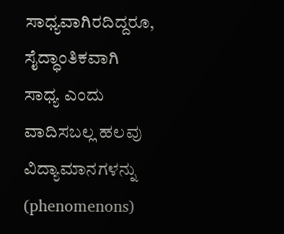ಸಾಧ್ಯವಾಗಿರದಿದ್ದರೂ, ಸೈದ್ಧಾಂತಿಕವಾಗಿ ಸಾಧ್ಯ ಎಂದು ವಾದಿಸಬಲ್ಲ ಹಲವು ವಿದ್ಯಾಮಾನಗಳನ್ನು (phenomenons)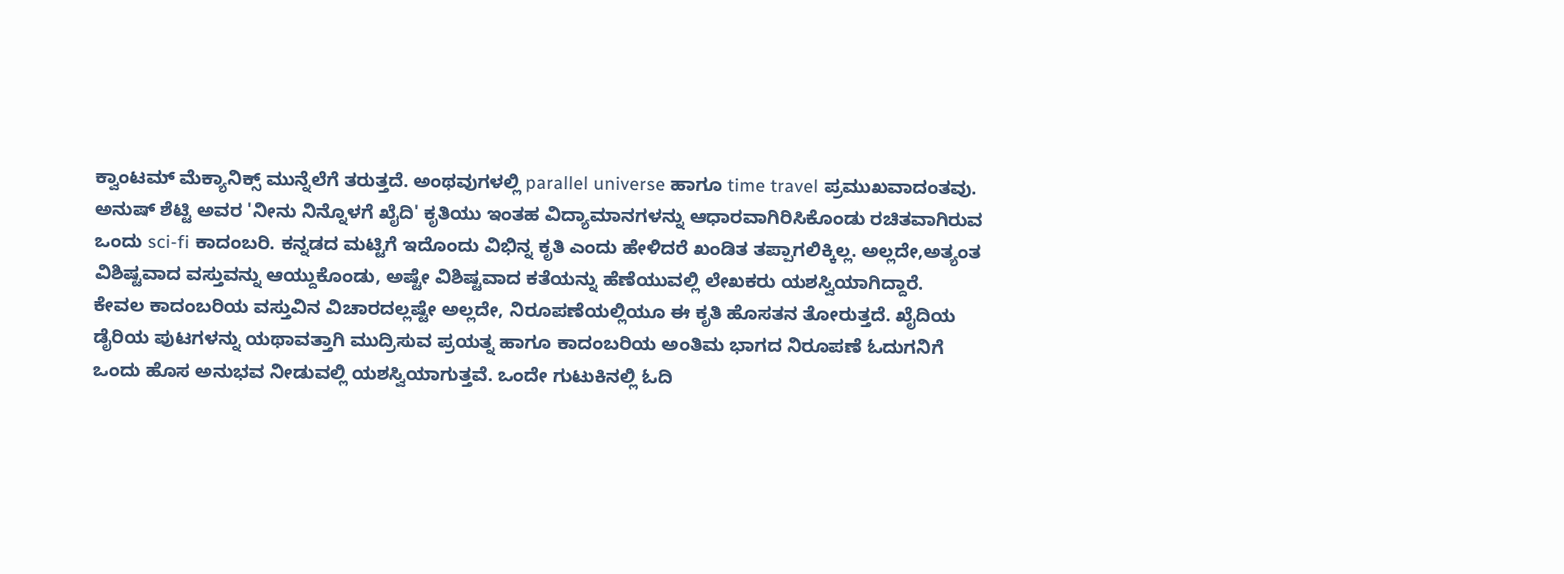ಕ್ವಾಂಟಮ್ ಮೆಕ್ಯಾನಿಕ್ಸ್ ಮುನ್ನೆಲೆಗೆ ತರುತ್ತದೆ. ಅಂಥವುಗಳಲ್ಲಿ parallel universe ಹಾಗೂ time travel ಪ್ರಮುಖವಾದಂತವು.
ಅನುಷ್ ಶೆಟ್ಟಿ ಅವರ 'ನೀನು ನಿನ್ನೊಳಗೆ ಖೈದಿ' ಕೃತಿಯು ಇಂತಹ ವಿದ್ಯಾಮಾನಗಳನ್ನು ಆಧಾರವಾಗಿರಿಸಿಕೊಂಡು ರಚಿತವಾಗಿರುವ ಒಂದು sci-fi ಕಾದಂಬರಿ. ಕನ್ನಡದ ಮಟ್ಟಿಗೆ ಇದೊಂದು ವಿಭಿನ್ನ ಕೃತಿ ಎಂದು ಹೇಳಿದರೆ ಖಂಡಿತ ತಪ್ಪಾಗಲಿಕ್ಕಿಲ್ಲ. ಅಲ್ಲದೇ,ಅತ್ಯಂತ ವಿಶಿಷ್ಟವಾದ ವಸ್ತುವನ್ನು ಆಯ್ದುಕೊಂಡು, ಅಷ್ಟೇ ವಿಶಿಷ್ಟವಾದ ಕತೆಯನ್ನು ಹೆಣೆಯುವಲ್ಲಿ ಲೇಖಕರು ಯಶಸ್ವಿಯಾಗಿದ್ದಾರೆ.
ಕೇವಲ ಕಾದಂಬರಿಯ ವಸ್ತುವಿನ ವಿಚಾರದಲ್ಲಷ್ಟೇ ಅಲ್ಲದೇ, ನಿರೂಪಣೆಯಲ್ಲಿಯೂ ಈ ಕೃತಿ ಹೊಸತನ ತೋರುತ್ತದೆ. ಖೈದಿಯ ಡೈರಿಯ ಪುಟಗಳನ್ನು ಯಥಾವತ್ತಾಗಿ ಮುದ್ರಿಸುವ ಪ್ರಯತ್ನ ಹಾಗೂ ಕಾದಂಬರಿಯ ಅಂತಿಮ ಭಾಗದ ನಿರೂಪಣೆ ಓದುಗನಿಗೆ ಒಂದು ಹೊಸ ಅನುಭವ ನೀಡುವಲ್ಲಿ ಯಶಸ್ವಿಯಾಗುತ್ತವೆ. ಒಂದೇ ಗುಟುಕಿನಲ್ಲಿ ಓದಿ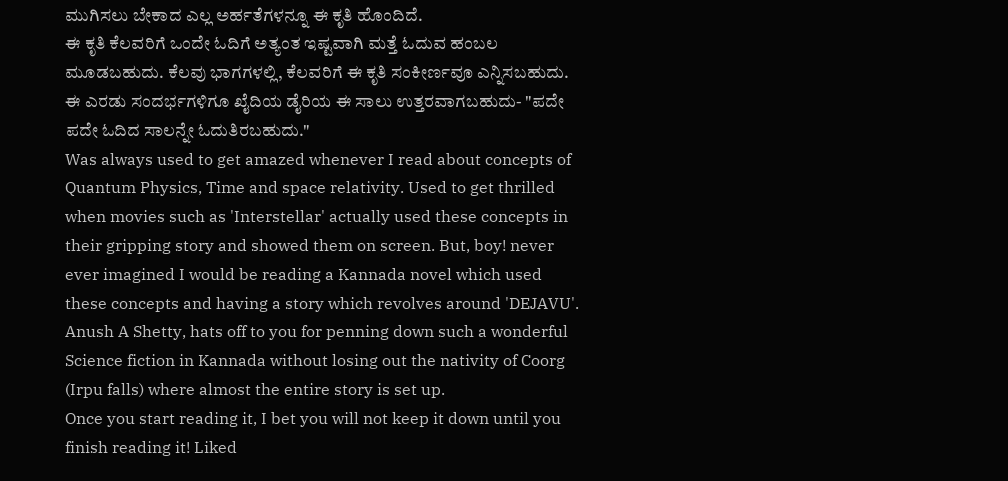ಮುಗಿಸಲು ಬೇಕಾದ ಎಲ್ಲ ಅರ್ಹತೆಗಳನ್ನೂ ಈ ಕೃತಿ ಹೊಂದಿದೆ.
ಈ ಕೃತಿ ಕೆಲವರಿಗೆ ಒಂದೇ ಓದಿಗೆ ಅತ್ಯಂತ ಇಷ್ಟವಾಗಿ ಮತ್ತೆ ಓದುವ ಹಂಬಲ ಮೂಡಬಹುದು. ಕೆಲವು ಭಾಗಗಳಲ್ಲಿ, ಕೆಲವರಿಗೆ ಈ ಕೃತಿ ಸಂಕೀರ್ಣವೂ ಎನ್ನಿಸಬಹುದು. ಈ ಎರಡು ಸಂದರ್ಭಗಳಿಗೂ ಖೈದಿಯ ಡೈರಿಯ ಈ ಸಾಲು ಉತ್ತರವಾಗಬಹುದು- "ಪದೇ ಪದೇ ಓದಿದ ಸಾಲನ್ನೇ ಓದುತಿರಬಹುದು."
Was always used to get amazed whenever I read about concepts of Quantum Physics, Time and space relativity. Used to get thrilled when movies such as 'Interstellar' actually used these concepts in their gripping story and showed them on screen. But, boy! never ever imagined I would be reading a Kannada novel which used these concepts and having a story which revolves around 'DEJAVU'.
Anush A Shetty, hats off to you for penning down such a wonderful Science fiction in Kannada without losing out the nativity of Coorg (Irpu falls) where almost the entire story is set up.
Once you start reading it, I bet you will not keep it down until you finish reading it! Liked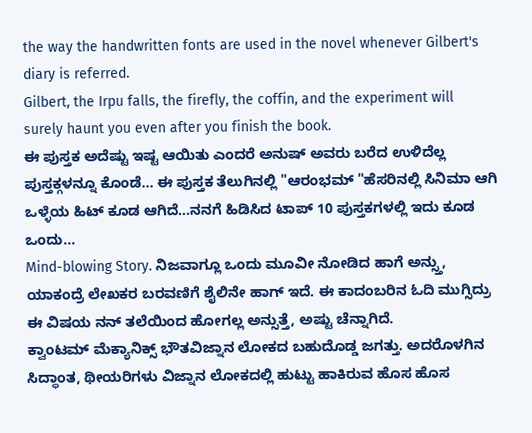the way the handwritten fonts are used in the novel whenever Gilbert's diary is referred.
Gilbert, the Irpu falls, the firefly, the coffin, and the experiment will surely haunt you even after you finish the book.
ಈ ಪುಸ್ತಕ ಅದೆಷ್ಟು ಇಷ್ಟ ಆಯಿತು ಎಂದರೆ ಅನುಷ್ ಅವರು ಬರೆದ ಉಳಿದೆಲ್ಲ ಪುಸ್ತಕ್ಗಳನ್ನೂ ಕೊಂಡೆ... ಈ ಪುಸ್ತಕ ತೆಲುಗಿನಲ್ಲಿ "ಆರಂಭಮ್ "ಹೆಸರಿನಲ್ಲಿ ಸಿನಿಮಾ ಆಗಿ ಒಳ್ಳೆಯ ಹಿಟ್ ಕೂಡ ಆಗಿದೆ...ನನಗೆ ಹಿಡಿಸಿದ ಟಾಪ್ 10 ಪುಸ್ತಕಗಳಲ್ಲಿ ಇದು ಕೂಡ ಒಂದು...
Mind-blowing Story. ನಿಜವಾಗ್ಲೂ ಒಂದು ಮೂವೀ ನೋಡಿದ ಹಾಗೆ ಅನ್ಸ್ತು, ಯಾಕಂದ್ರೆ ಲೇಖಕರ ಬರವಣಿಗೆ ಶೈಲಿನೇ ಹಾಗ್ ಇದೆ. ಈ ಕಾದಂಬರಿನ ಓದಿ ಮುಗ್ಸಿದ್ರು ಈ ವಿಷಯ ನನ್ ತಲೆಯಿಂದ ಹೋಗಲ್ಲ ಅನ್ಸುತ್ತೆ, ಅಷ್ಟು ಚೆನ್ನಾಗಿದೆ.
ಕ್ವಾಂಟಮ್ ಮೆಕ್ಯಾನಿಕ್ಸ್ ಭೌತವಿಜ್ನಾನ ಲೋಕದ ಬಹುದೊಡ್ಡ ಜಗತ್ತು. ಅದರೊಳಗಿನ ಸಿದ್ಧಾಂತ, ಥೀಯರಿಗಳು ವಿಜ್ನಾನ ಲೋಕದಲ್ಲಿ ಹುಟ್ಟು ಹಾಕಿರುವ ಹೊಸ ಹೊಸ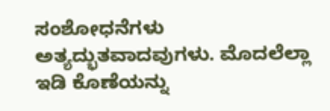ಸಂಶೋಧನೆಗಳು ಅತ್ಯದ್ಭುತವಾದವುಗಳು. ಮೊದಲೆಲ್ಲಾ ಇಡಿ ಕೊಣೆಯನ್ನು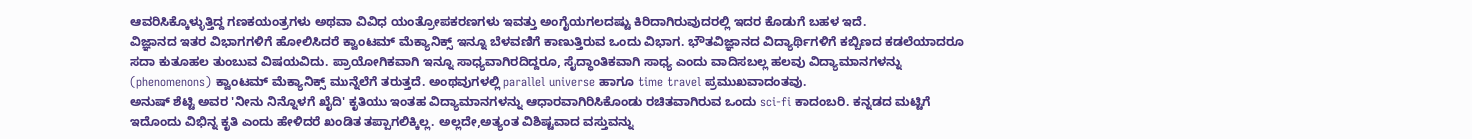ಆವರಿಸಿಕ್ಕೊಳ್ಳುತ್ತಿದ್ದ ಗಣಕಯಂತ್ರಗಳು ಅಥವಾ ವಿವಿಧ ಯಂತ್ರೋಪಕರಣಗಳು ಇವತ್ತು ಅಂಗೈಯಗಲದಷ್ಟು ಕಿರಿದಾಗಿರುವುದರಲ್ಲಿ ಇದರ ಕೊಡುಗೆ ಬಹಳ ಇದೆ.
ವಿಜ್ಞಾನದ ಇತರ ವಿಭಾಗಗಳಿಗೆ ಹೋಲಿಸಿದರೆ ಕ್ವಾಂಟಮ್ ಮೆಕ್ಯಾನಿಕ್ಸ್ ಇನ್ನೂ ಬೆಳವಣಿಗೆ ಕಾಣುತ್ತಿರುವ ಒಂದು ವಿಭಾಗ. ಭೌತವಿಜ್ಞಾನದ ವಿದ್ಯಾರ್ಥಿಗಳಿಗೆ ಕಬ್ಬಿಣದ ಕಡಲೆಯಾದರೂ ಸದಾ ಕುತೂಹಲ ತುಂಬುವ ವಿಷಯವಿದು. ಪ್ರಾಯೋಗಿಕವಾಗಿ ಇನ್ನೂ ಸಾಧ್ಯವಾಗಿರದಿದ್ದರೂ, ಸೈದ್ಧಾಂತಿಕವಾಗಿ ಸಾಧ್ಯ ಎಂದು ವಾದಿಸಬಲ್ಲ ಹಲವು ವಿದ್ಯಾಮಾನಗಳನ್ನು (phenomenons) ಕ್ವಾಂಟಮ್ ಮೆಕ್ಯಾನಿಕ್ಸ್ ಮುನ್ನೆಲೆಗೆ ತರುತ್ತದೆ. ಅಂಥವುಗಳಲ್ಲಿ parallel universe ಹಾಗೂ time travel ಪ್ರಮುಖವಾದಂತವು.
ಅನುಷ್ ಶೆಟ್ಟಿ ಅವರ 'ನೀನು ನಿನ್ನೊಳಗೆ ಖೈದಿ' ಕೃತಿಯು ಇಂತಹ ವಿದ್ಯಾಮಾನಗಳನ್ನು ಆಧಾರವಾಗಿರಿಸಿಕೊಂಡು ರಚಿತವಾಗಿರುವ ಒಂದು sci-fi ಕಾದಂಬರಿ. ಕನ್ನಡದ ಮಟ್ಟಿಗೆ ಇದೊಂದು ವಿಭಿನ್ನ ಕೃತಿ ಎಂದು ಹೇಳಿದರೆ ಖಂಡಿತ ತಪ್ಪಾಗಲಿಕ್ಕಿಲ್ಲ. ಅಲ್ಲದೇ,ಅತ್ಯಂತ ವಿಶಿಷ್ಟವಾದ ವಸ್ತುವನ್ನು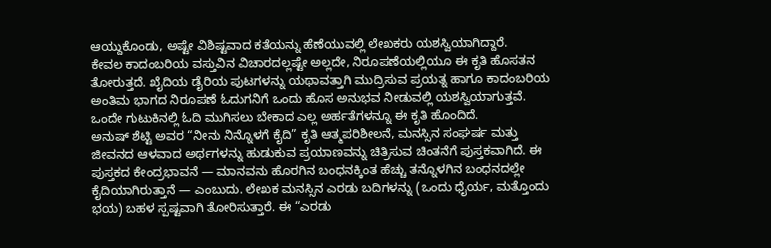ಆಯ್ದುಕೊಂಡು, ಅಷ್ಟೇ ವಿಶಿಷ್ಟವಾದ ಕತೆಯನ್ನು ಹೆಣೆಯುವಲ್ಲಿ ಲೇಖಕರು ಯಶಸ್ವಿಯಾಗಿದ್ದಾರೆ.
ಕೇವಲ ಕಾದಂಬರಿಯ ವಸ್ತುವಿನ ವಿಚಾರದಲ್ಲಷ್ಟೇ ಅಲ್ಲದೇ, ನಿರೂಪಣೆಯಲ್ಲಿಯೂ ಈ ಕೃತಿ ಹೊಸತನ ತೋರುತ್ತದೆ. ಖೈದಿಯ ಡೈರಿಯ ಪುಟಗಳನ್ನು ಯಥಾವತ್ತಾಗಿ ಮುದ್ರಿಸುವ ಪ್ರಯತ್ನ ಹಾಗೂ ಕಾದಂಬರಿಯ ಅಂತಿಮ ಭಾಗದ ನಿರೂಪಣೆ ಓದುಗನಿಗೆ ಒಂದು ಹೊಸ ಅನುಭವ ನೀಡುವಲ್ಲಿ ಯಶಸ್ವಿಯಾಗುತ್ತವೆ. ಒಂದೇ ಗುಟುಕಿನಲ್ಲಿ ಓದಿ ಮುಗಿಸಲು ಬೇಕಾದ ಎಲ್ಲ ಅರ್ಹತೆಗಳನ್ನೂ ಈ ಕೃತಿ ಹೊಂದಿದೆ.
ಅನುಷ್ ಶೆಟ್ಟಿ ಅವರ “ನೀನು ನಿನ್ನೊಳಗೆ ಕೈದಿ” ಕೃತಿ ಆತ್ಮಪರಿಶೀಲನೆ, ಮನಸ್ಸಿನ ಸಂಘರ್ಷ ಮತ್ತು ಜೀವನದ ಆಳವಾದ ಅರ್ಥಗಳನ್ನು ಹುಡುಕುವ ಪ್ರಯಾಣವನ್ನು ಚಿತ್ರಿಸುವ ಚಿಂತನೆಗೆ ಪುಸ್ತಕವಾಗಿದೆ. ಈ ಪುಸ್ತಕದ ಕೇಂದ್ರಭಾವನೆ — ಮಾನವನು ಹೊರಗಿನ ಬಂಧನಕ್ಕಿಂತ ಹೆಚ್ಚು ತನ್ನೊಳಗಿನ ಬಂಧನದಲ್ಲೇ ಕೈದಿಯಾಗಿರುತ್ತಾನೆ — ಎಂಬುದು. ಲೇಖಕ ಮನಸ್ಸಿನ ಎರಡು ಬದಿಗಳನ್ನು (ಒಂದು ಧೈರ್ಯ, ಮತ್ತೊಂದು ಭಯ) ಬಹಳ ಸ್ಪಷ್ಟವಾಗಿ ತೋರಿಸುತ್ತಾರೆ. ಈ “ಎರಡು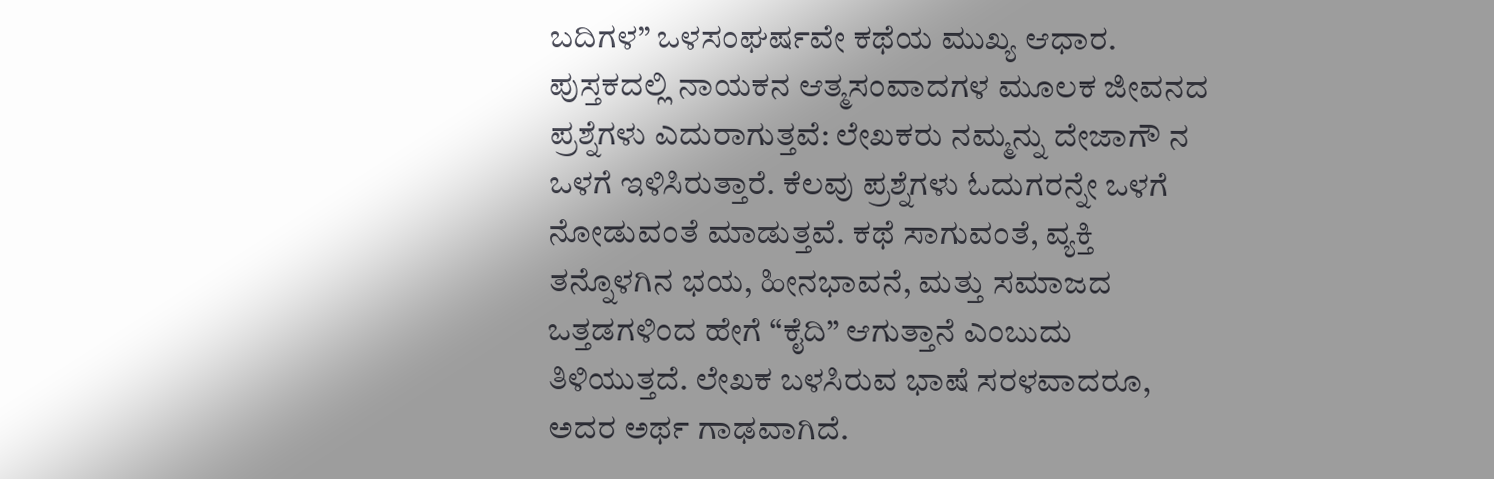ಬದಿಗಳ” ಒಳಸಂಘರ್ಷವೇ ಕಥೆಯ ಮುಖ್ಯ ಆಧಾರ. ಪುಸ್ತಕದಲ್ಲಿ ನಾಯಕನ ಆತ್ಮಸಂವಾದಗಳ ಮೂಲಕ ಜೀವನದ ಪ್ರಶ್ನೆಗಳು ಎದುರಾಗುತ್ತವೆ: ಲೇಖಕರು ನಮ್ಮನ್ನು ದೇಜಾಗೌ ನ ಒಳಗೆ ಇಳಿಸಿರುತ್ತಾರೆ. ಕೆಲವು ಪ್ರಶ್ನೆಗಳು ಓದುಗರನ್ನೇ ಒಳಗೆ ನೋಡುವಂತೆ ಮಾಡುತ್ತವೆ. ಕಥೆ ಸಾಗುವಂತೆ, ವ್ಯಕ್ತಿ ತನ್ನೊಳಗಿನ ಭಯ, ಹೀನಭಾವನೆ, ಮತ್ತು ಸಮಾಜದ ಒತ್ತಡಗಳಿಂದ ಹೇಗೆ “ಕೈದಿ” ಆಗುತ್ತಾನೆ ಎಂಬುದು ತಿಳಿಯುತ್ತದೆ. ಲೇಖಕ ಬಳಸಿರುವ ಭಾಷೆ ಸರಳವಾದರೂ, ಅದರ ಅರ್ಥ ಗಾಢವಾಗಿದೆ.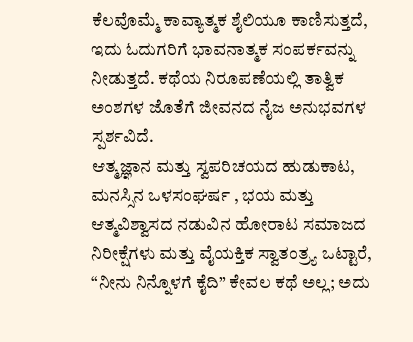ಕೆಲವೊಮ್ಮೆ ಕಾವ್ಯಾತ್ಮಕ ಶೈಲಿಯೂ ಕಾಣಿಸುತ್ತದೆ, ಇದು ಓದುಗರಿಗೆ ಭಾವನಾತ್ಮಕ ಸಂಪರ್ಕವನ್ನು ನೀಡುತ್ತದೆ. ಕಥೆಯ ನಿರೂಪಣೆಯಲ್ಲಿ ತಾತ್ವಿಕ ಅಂಶಗಳ ಜೊತೆಗೆ ಜೀವನದ ನೈಜ ಅನುಭವಗಳ ಸ್ಪರ್ಶವಿದೆ.
ಆತ್ಮಜ್ಞಾನ ಮತ್ತು ಸ್ವಪರಿಚಯದ ಹುಡುಕಾಟ, ಮನಸ್ಸಿನ ಒಳಸಂಘರ್ಷ , ಭಯ ಮತ್ತು ಆತ್ಮವಿಶ್ವಾಸದ ನಡುವಿನ ಹೋರಾಟ ಸಮಾಜದ ನಿರೀಕ್ಷೆಗಳು ಮತ್ತು ವೈಯಕ್ತಿಕ ಸ್ವಾತಂತ್ರ್ಯ ಒಟ್ಟಾರೆ, “ನೀನು ನಿನ್ನೊಳಗೆ ಕೈದಿ” ಕೇವಲ ಕಥೆ ಅಲ್ಲ; ಅದು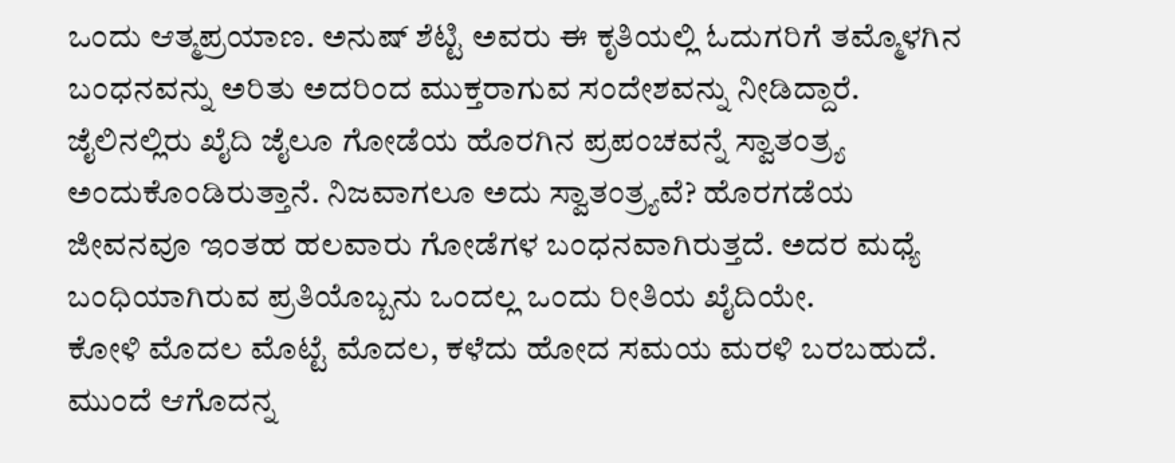ಒಂದು ಆತ್ಮಪ್ರಯಾಣ. ಅನುಷ್ ಶೆಟ್ಟಿ ಅವರು ಈ ಕೃತಿಯಲ್ಲಿ ಓದುಗರಿಗೆ ತಮ್ಮೊಳಗಿನ ಬಂಧನವನ್ನು ಅರಿತು ಅದರಿಂದ ಮುಕ್ತರಾಗುವ ಸಂದೇಶವನ್ನು ನೀಡಿದ್ದಾರೆ.
ಜೈಲಿನಲ್ಲಿರು ಖೈದಿ ಜೈಲೂ ಗೋಡೆಯ ಹೊರಗಿನ ಪ್ರಪಂಚವನ್ನೆ ಸ್ವಾತಂತ್ರ್ಯ ಅಂದುಕೊಂಡಿರುತ್ತಾನೆ. ನಿಜವಾಗಲೂ ಅದು ಸ್ವಾತಂತ್ರ್ಯವೆ? ಹೊರಗಡೆಯ ಜೀವನವೂ ಇಂತಹ ಹಲವಾರು ಗೋಡೆಗಳ ಬಂಧನವಾಗಿರುತ್ತದೆ. ಅದರ ಮಧ್ಯೆ ಬಂಧಿಯಾಗಿರುವ ಪ್ರತಿಯೊಬ್ಬನು ಒಂದಲ್ಲ ಒಂದು ರೀತಿಯ ಖೈದಿಯೇ.
ಕೋಳಿ ಮೊದಲ ಮೊಟ್ಟೆ ಮೊದಲ, ಕಳೆದು ಹೋದ ಸಮಯ ಮರಳಿ ಬರಬಹುದೆ. ಮುಂದೆ ಆಗೊದನ್ನ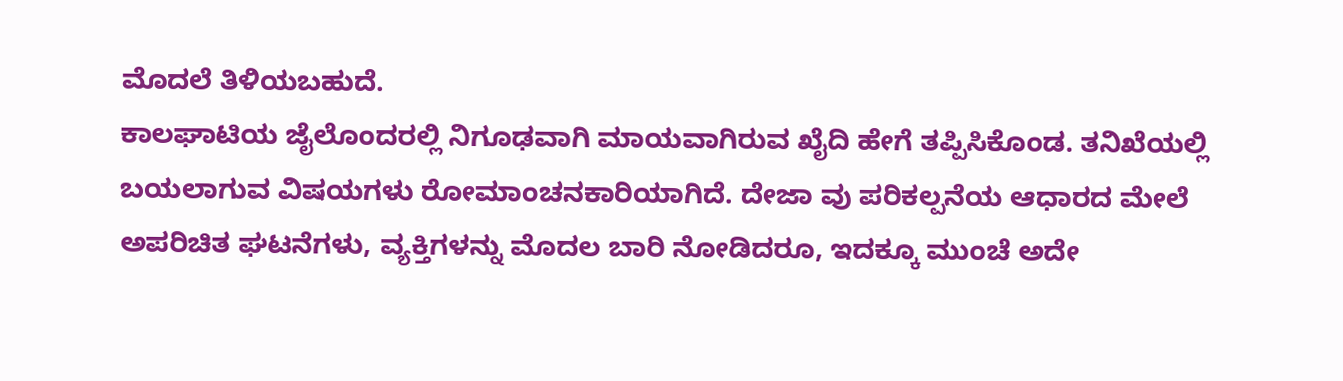ಮೊದಲೆ ತಿಳಿಯಬಹುದೆ.
ಕಾಲಘಾಟಿಯ ಜೈಲೊಂದರಲ್ಲಿ ನಿಗೂಢವಾಗಿ ಮಾಯವಾಗಿರುವ ಖೈದಿ ಹೇಗೆ ತಪ್ಪಿಸಿಕೊಂಡ. ತನಿಖೆಯಲ್ಲಿ ಬಯಲಾಗುವ ವಿಷಯಗಳು ರೋಮಾಂಚನಕಾರಿಯಾಗಿದೆ. ದೇಜಾ ವು ಪರಿಕಲ್ಪನೆಯ ಆಧಾರದ ಮೇಲೆ ಅಪರಿಚಿತ ಘಟನೆಗಳು, ವ್ಯಕ್ತಿಗಳನ್ನು ಮೊದಲ ಬಾರಿ ನೋಡಿದರೂ, ಇದಕ್ಕೂ ಮುಂಚೆ ಅದೇ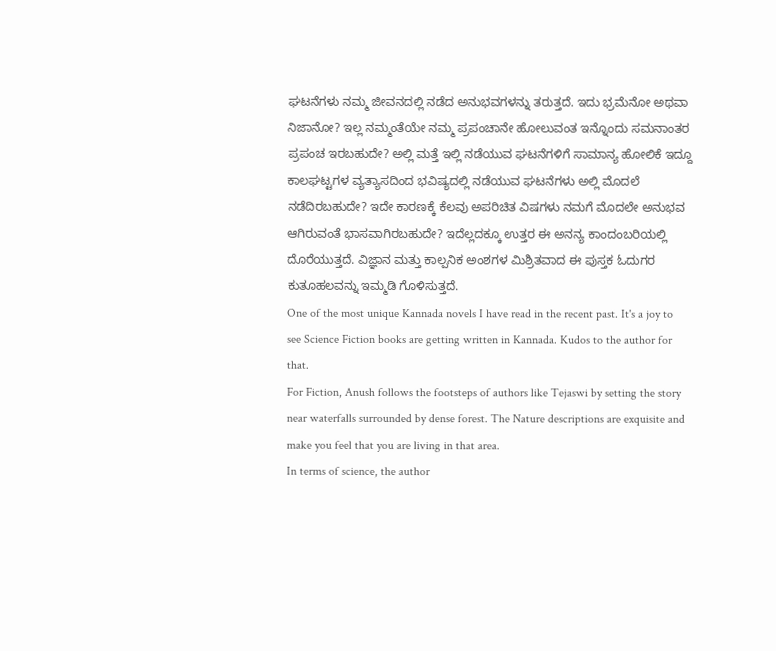ಘಟನೆಗಳು ನಮ್ಮ ಜೀವನದಲ್ಲಿ ನಡೆದ ಅನುಭವಗಳನ್ನು ತರುತ್ತದೆ. ಇದು ಭ್ರಮೆನೋ ಅಥವಾ ನಿಜಾನೋ? ಇಲ್ಲ ನಮ್ಮಂತೆಯೇ ನಮ್ಮ ಪ್ರಪಂಚಾನೇ ಹೋಲುವಂತ ಇನ್ನೊಂದು ಸಮನಾಂತರ ಪ್ರಪಂಚ ಇರಬಹುದೇ? ಅಲ್ಲಿ ಮತ್ತೆ ಇಲ್ಲಿ ನಡೆಯುವ ಘಟನೆಗಳಿಗೆ ಸಾಮಾನ್ಯ ಹೋಲಿಕೆ ಇದ್ದೂ ಕಾಲಘಟ್ಟಗಳ ವ್ಯತ್ಯಾಸದಿಂದ ಭವಿಷ್ಯದಲ್ಲಿ ನಡೆಯುವ ಘಟನೆಗಳು ಅಲ್ಲಿ ಮೊದಲೆ ನಡೆದಿರಬಹುದೇ? ಇದೇ ಕಾರಣಕ್ಕೆ ಕೆಲವು ಅಪರಿಚಿತ ವಿಷಗಳು ನಮಗೆ ಮೊದಲೇ ಅನುಭವ ಆಗಿರುವಂತೆ ಭಾಸವಾಗಿರಬಹುದೇ? ಇದೆಲ್ಲದಕ್ಕೂ ಉತ್ತರ ಈ ಅನನ್ಯ ಕಾಂದಂಬರಿಯಲ್ಲಿ ದೊರೆಯುತ್ತದೆ. ವಿಜ್ಞಾನ ಮತ್ತು ಕಾಲ್ಪನಿಕ ಅಂಶಗಳ ಮಿಶ್ರಿತವಾದ ಈ ಪುಸ್ತಕ ಓದುಗರ ಕುತೂಹಲವನ್ನು ಇಮ್ಮಡಿ ಗೊಳಿಸುತ್ತದೆ.
One of the most unique Kannada novels I have read in the recent past. It's a joy to see Science Fiction books are getting written in Kannada. Kudos to the author for that.
For Fiction, Anush follows the footsteps of authors like Tejaswi by setting the story near waterfalls surrounded by dense forest. The Nature descriptions are exquisite and make you feel that you are living in that area.
In terms of science, the author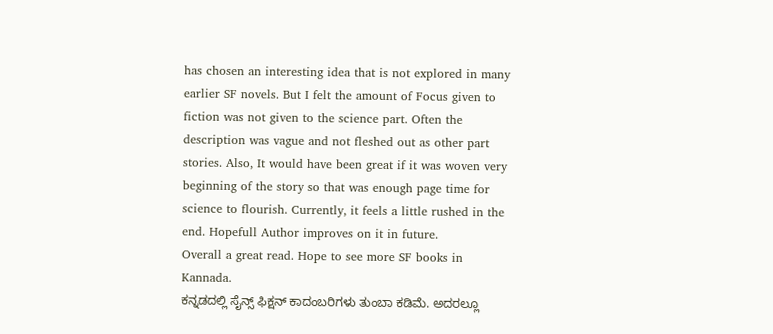has chosen an interesting idea that is not explored in many earlier SF novels. But I felt the amount of Focus given to fiction was not given to the science part. Often the description was vague and not fleshed out as other part stories. Also, It would have been great if it was woven very beginning of the story so that was enough page time for science to flourish. Currently, it feels a little rushed in the end. Hopefull Author improves on it in future.
Overall a great read. Hope to see more SF books in Kannada.
ಕನ್ನಡದಲ್ಲಿ ಸೈನ್ಸ್ ಫಿಕ್ಷನ್ ಕಾದಂಬರಿಗಳು ತುಂಬಾ ಕಡಿಮೆ. ಅದರಲ್ಲೂ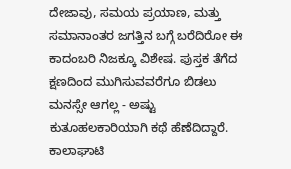ದೇಜಾವು, ಸಮಯ ಪ್ರಯಾಣ, ಮತ್ತು ಸಮಾನಾಂತರ ಜಗತ್ತಿನ ಬಗ್ಗೆ ಬರೆದಿರೋ ಈ ಕಾದಂಬರಿ ನಿಜಕ್ಕೂ ವಿಶೇಷ. ಪುಸ್ತಕ ತೆಗೆದ ಕ್ಷಣದಿಂದ ಮುಗಿಸುವವರೆಗೂ ಬಿಡಲು ಮನಸ್ಸೇ ಆಗಲ್ಲ - ಅಷ್ಟು ಕುತೂಹಲಕಾರಿಯಾಗಿ ಕಥೆ ಹೆಣೆದಿದ್ದಾರೆ.
ಕಾಲಾಘಾಟಿ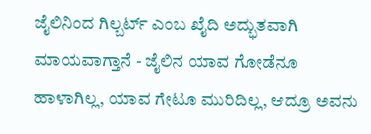ಜೈಲಿನಿಂದ ಗಿಲ್ಬರ್ಟ್ ಎಂಬ ಖೈದಿ ಅದ್ಭುತವಾಗಿ ಮಾಯವಾಗ್ತಾನೆ - ಜೈಲಿನ ಯಾವ ಗೋಡೆನೂ ಹಾಳಾಗಿಲ್ಲ, ಯಾವ ಗೇಟೂ ಮುರಿದಿಲ್ಲ, ಆದ್ರೂ ಅವನು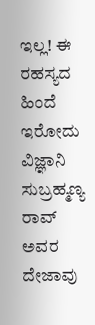ಇಲ್ಲ! ಈ ರಹಸ್ಯದ ಹಿಂದೆ ಇರೋದು ವಿಜ್ಞಾನಿ ಸುಬ್ರಹ್ಮಣ್ಯ ರಾವ್ ಅವರ ದೇಜಾವು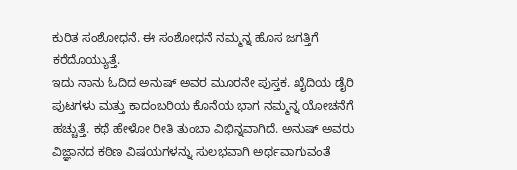ಕುರಿತ ಸಂಶೋಧನೆ. ಈ ಸಂಶೋಧನೆ ನಮ್ಮನ್ನ ಹೊಸ ಜಗತ್ತಿಗೆ ಕರೆದೊಯ್ಯುತ್ತೆ.
ಇದು ನಾನು ಓದಿದ ಅನುಷ್ ಅವರ ಮೂರನೇ ಪುಸ್ತಕ. ಖೈದಿಯ ಡೈರಿ ಪುಟಗಳು ಮತ್ತು ಕಾದಂಬರಿಯ ಕೊನೆಯ ಭಾಗ ನಮ್ಮನ್ನ ಯೋಚನೆಗೆ ಹಚ್ಚುತ್ತೆ. ಕಥೆ ಹೇಳೋ ರೀತಿ ತುಂಬಾ ವಿಭಿನ್ನವಾಗಿದೆ. ಅನುಷ್ ಅವರು ವಿಜ್ಞಾನದ ಕಠಿಣ ವಿಷಯಗಳನ್ನು ಸುಲಭವಾಗಿ ಅರ್ಥವಾಗುವಂತೆ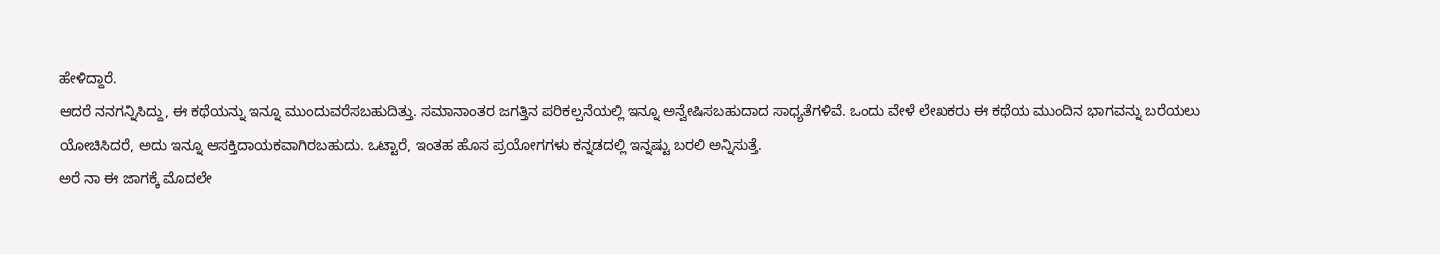ಹೇಳಿದ್ದಾರೆ.
ಆದರೆ ನನಗನ್ನಿಸಿದ್ದು, ಈ ಕಥೆಯನ್ನು ಇನ್ನೂ ಮುಂದುವರೆಸಬಹುದಿತ್ತು. ಸಮಾನಾಂತರ ಜಗತ್ತಿನ ಪರಿಕಲ್ಪನೆಯಲ್ಲಿ ಇನ್ನೂ ಅನ್ವೇಷಿಸಬಹುದಾದ ಸಾಧ್ಯತೆಗಳಿವೆ. ಒಂದು ವೇಳೆ ಲೇಖಕರು ಈ ಕಥೆಯ ಮುಂದಿನ ಭಾಗವನ್ನು ಬರೆಯಲು ಯೋಚಿಸಿದರೆ, ಅದು ಇನ್ನೂ ಆಸಕ್ತಿದಾಯಕವಾಗಿರಬಹುದು. ಒಟ್ಟಾರೆ, ಇಂತಹ ಹೊಸ ಪ್ರಯೋಗಗಳು ಕನ್ನಡದಲ್ಲಿ ಇನ್ನಷ್ಟು ಬರಲಿ ಅನ್ನಿಸುತ್ತೆ.
ಅರೆ ನಾ ಈ ಜಾಗಕ್ಕೆ ಮೊದಲೇ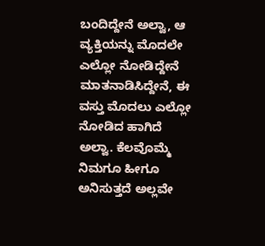ಬಂದಿದ್ದೇನೆ ಅಲ್ವಾ, ಆ ವ್ಯಕ್ತಿಯನ್ನು ಮೊದಲೇ ಎಲ್ಲೋ ನೋಡಿದ್ದೇನೆ ಮಾತನಾಡಿಸಿದ್ದೇನೆ, ಈ ವಸ್ತು ಮೊದಲು ಎಲ್ಲೋ ನೋಡಿದ ಹಾಗಿದೆ ಅಲ್ವಾ. ಕೆಲವೊಮ್ಮೆ ನಿಮಗೂ ಹೀಗೂ ಅನಿಸುತ್ತದೆ ಅಲ್ಲವೇ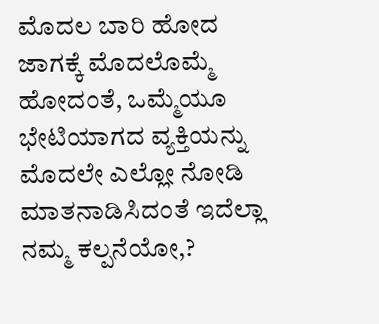ಮೊದಲ ಬಾರಿ ಹೋದ ಜಾಗಕ್ಕೆ ಮೊದಲೊಮ್ಮೆ ಹೋದಂತೆ, ಒಮ್ಮೆಯೂ ಭೇಟಿಯಾಗದ ವ್ಯಕ್ತಿಯನ್ನು ಮೊದಲೇ ಎಲ್ಲೋ ನೋಡಿ ಮಾತನಾಡಿಸಿದಂತೆ ಇದೆಲ್ಲಾ ನಮ್ಮ ಕಲ್ಪನೆಯೋ,?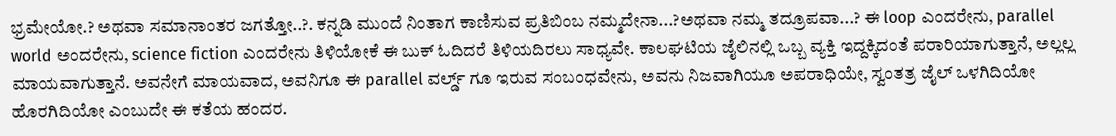ಭ್ರಮೇಯೋ.? ಅಥವಾ ಸಮಾನಾಂತರ ಜಗತ್ತೋ..?. ಕನ್ನಡಿ ಮುಂದೆ ನಿಂತಾಗ ಕಾಣಿಸುವ ಪ್ರತಿಬಿಂಬ ನಮ್ಮದೇನಾ...?ಅಥವಾ ನಮ್ಮ ತದ್ರೂಪವಾ...? ಈ loop ಎಂದರೇನು, parallel world ಅಂದರೇನು, science fiction ಎಂದರೇನು ತಿಳಿಯೋಕೆ ಈ ಬುಕ್ ಓದಿದರೆ ತಿಳಿಯದಿರಲು ಸಾಧ್ಯವೇ. ಕಾಲಘಟಿಯ ಜೈಲಿನಲ್ಲಿ ಒಬ್ಬ ವ್ಯಕ್ತಿ ಇದ್ದಕ್ಕಿದಂತೆ ಪರಾರಿಯಾಗುತ್ತಾನೆ, ಅಲ್ಲಲ್ಲ ಮಾಯವಾಗುತ್ತಾನೆ. ಅವನೇಗೆ ಮಾಯವಾದ, ಅವನಿಗೂ ಈ parallel ವರ್ಲ್ಡ್ ಗೂ ಇರುವ ಸಂಬಂಧವೇನು, ಅವನು ನಿಜವಾಗಿಯೂ ಅಪರಾಧಿಯೇ, ಸ್ವಂತತ್ರ ಜೈಲ್ ಒಳಗಿದಿಯೋ ಹೊರಗಿದಿಯೋ ಎಂಬುದೇ ಈ ಕತೆಯ ಹಂದರ.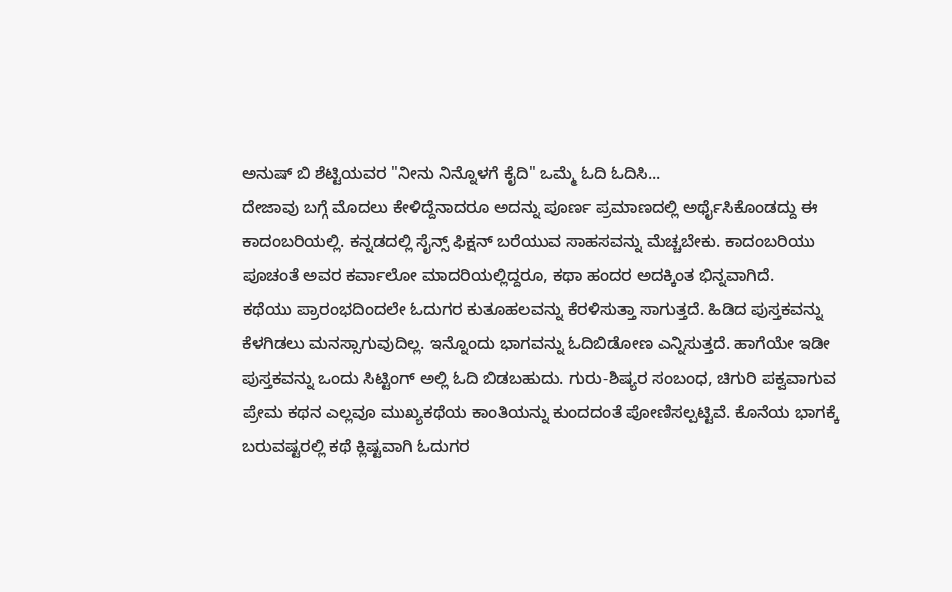ಅನುಷ್ ಬಿ ಶೆಟ್ಟಿಯವರ "ನೀನು ನಿನ್ನೊಳಗೆ ಕೈದಿ" ಒಮ್ಮೆ ಓದಿ ಓದಿಸಿ...
ದೇಜಾವು ಬಗ್ಗೆ ಮೊದಲು ಕೇಳಿದ್ದೆನಾದರೂ ಅದನ್ನು ಪೂರ್ಣ ಪ್ರಮಾಣದಲ್ಲಿ ಅರ್ಥೈಸಿಕೊಂಡದ್ದು ಈ ಕಾದಂಬರಿಯಲ್ಲಿ. ಕನ್ನಡದಲ್ಲಿ ಸೈನ್ಸ್ ಫಿಕ್ಷನ್ ಬರೆಯುವ ಸಾಹಸವನ್ನು ಮೆಚ್ಚಬೇಕು. ಕಾದಂಬರಿಯು ಪೂಚಂತೆ ಅವರ ಕರ್ವಾಲೋ ಮಾದರಿಯಲ್ಲಿದ್ದರೂ, ಕಥಾ ಹಂದರ ಅದಕ್ಕಿಂತ ಭಿನ್ನವಾಗಿದೆ.
ಕಥೆಯು ಪ್ರಾರಂಭದಿಂದಲೇ ಓದುಗರ ಕುತೂಹಲವನ್ನು ಕೆರಳಿಸುತ್ತಾ ಸಾಗುತ್ತದೆ. ಹಿಡಿದ ಪುಸ್ತಕವನ್ನು ಕೆಳಗಿಡಲು ಮನಸ್ಸಾಗುವುದಿಲ್ಲ. ಇನ್ನೊಂದು ಭಾಗವನ್ನು ಓದಿಬಿಡೋಣ ಎನ್ನಿಸುತ್ತದೆ. ಹಾಗೆಯೇ ಇಡೀ ಪುಸ್ತಕವನ್ನು ಒಂದು ಸಿಟ್ಟಿಂಗ್ ಅಲ್ಲಿ ಓದಿ ಬಿಡಬಹುದು. ಗುರು-ಶಿಷ್ಯರ ಸಂಬಂಧ, ಚಿಗುರಿ ಪಕ್ವವಾಗುವ ಪ್ರೇಮ ಕಥನ ಎಲ್ಲವೂ ಮುಖ್ಯಕಥೆಯ ಕಾಂತಿಯನ್ನು ಕುಂದದಂತೆ ಪೋಣಿಸಲ್ಪಟ್ಟಿವೆ. ಕೊನೆಯ ಭಾಗಕ್ಕೆ ಬರುವಷ್ಟರಲ್ಲಿ ಕಥೆ ಕ್ಲಿಷ್ಟವಾಗಿ ಓದುಗರ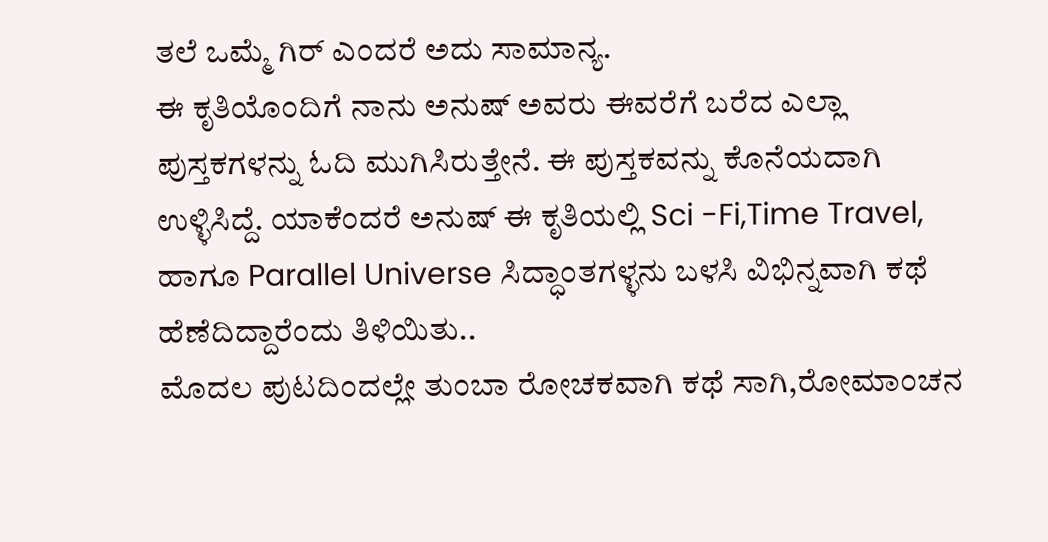ತಲೆ ಒಮ್ಮೆ ಗಿರ್ ಎಂದರೆ ಅದು ಸಾಮಾನ್ಯ.
ಈ ಕೃತಿಯೊಂದಿಗೆ ನಾನು ಅನುಷ್ ಅವರು ಈವರೆಗೆ ಬರೆದ ಎಲ್ಲಾ ಪುಸ್ತಕಗಳನ್ನು ಓದಿ ಮುಗಿಸಿರುತ್ತೇನೆ. ಈ ಪುಸ್ತಕವನ್ನು ಕೊನೆಯದಾಗಿ ಉಳ್ಳಿಸಿದ್ದೆ. ಯಾಕೆಂದರೆ ಅನುಷ್ ಈ ಕೃತಿಯಲ್ಲಿ Sci -Fi,Time Travel, ಹಾಗೂ Parallel Universe ಸಿದ್ಧಾಂತಗಳ್ಳನು ಬಳಸಿ ವಿಭಿನ್ನವಾಗಿ ಕಥೆ ಹೆಣೆದಿದ್ದಾರೆಂದು ತಿಳಿಯಿತು..
ಮೊದಲ ಪುಟದಿಂದಲ್ಲೇ ತುಂಬಾ ರೋಚಕವಾಗಿ ಕಥೆ ಸಾಗಿ,ರೋಮಾಂಚನ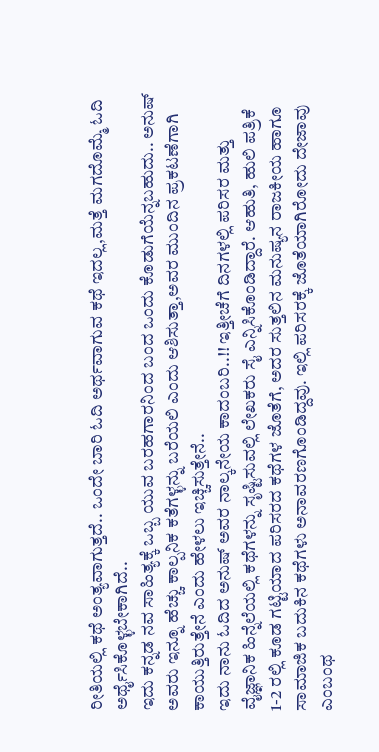ರೀತಿಯಲ್ಲಿ ಕಥೆ ಅಂತ್ಯವಾಗುತ್ತದೆ.. ಒಂದೇ ಬಾರಿ ಓದಿ ಅರ್ಥವಾಗುವ ಕಥೆ ಇದಲ್ಲ,ಮತ್ತೆ ಮಗದೊಮ್ಮೆ ಓದಿ ಅರ್ಥೈಸಿಕೊಳ್ಳಬೇಕಾಗಿದೆ..
ಇದು ಕನ್ನಡ ನವ ಸಾಹಿತ್ಯಕ್ಕೆ ಒಬ್ಬ ಯುವ ಬರಹಗಾರನಿಂದ ಬಂದ ಒಂದು ಕೊಡುಗೆಯೆನ್ನಬಹುದು.. ಅನುಷ್ ಅವರು ಇನ್ನೂ ಹೆಚ್ಚು ಕಾಲ್ಪನಿಕ ಕತೆಗಳ್ಳನ್ನು ಬರೆಯಲಿ ಎಂದು ಆಶಿಸುತ್ತಾ,ಅವರ ಮುಂದಿನ ಪ್ರಕಟಣೆಗಾಗಿ ಕಾಯುತ್ತಿರುತ್ತೇನೆ ಎಂದು ಹೇಳಲು ಇಚ್ಚಿಸುತ್ತೇನೆ..
ಇದು ನಾನು ಓದಿದ ಅನುಷ್ ಅವರ ನಾಲ್ಕನೇಯ ಕಾದಂಬರಿ..!! ಇತ್ತೀಚೆಗೆ ದಿನಗಳಲ್ಲಿ ಪರಿಸರ ಮತ್ತು ವೈಜ್ಞಾನಿಕ ಹಿನ್ನೆಲೆಯಲ್ಲಿ ಕಥೆಗಳನ್ನು ಸೃಷ್ಟಿಸುವಲ್ಲಿ ಲೇಖಕರು ಸೈ ಎನ್ನಿಸಿಕೊಂಡಿದ್ದಾರೆ. ಆಹುತಿ, ಹುಲಿ ಪತ್ರಿಕೆ 1-2 ರಲ್ಲಿ ಕೂಡ ಗಟ್ಟಿಯಾದ ಪರಿಸರದ ಕಥೆಗಳ ಜೊತೆಗೆ, ಅದರ ಸುತ್ತಲಿನ ಮನುಷ್ಯನ ರಾಜಕೀಯ ಹಾಗೂ ಸಾಮಾಜಿಕ ಬದುಕಿನ ಕಥೆಗಳು ಅನಾವರಣಗೊಂಡಿದ್ದವು. ಇಲ್ಲಿ ಪರಿಸರಕ್ಕೆ ಜೊತೆಯಾಗಿರೋದು ದೇಜಾವು ಎಂಬಂಥ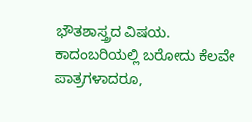ಭೌತಶಾಸ್ತ್ರದ ವಿಷಯ. ಕಾದಂಬರಿಯಲ್ಲಿ ಬರೋದು ಕೆಲವೇ ಪಾತ್ರಗಳಾದರೂ,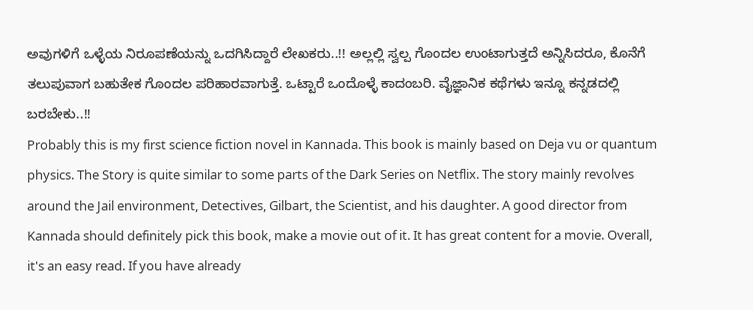ಅವುಗಳಿಗೆ ಒಳ್ಳೆಯ ನಿರೂಪಣೆಯನ್ನು ಒದಗಿಸಿದ್ದಾರೆ ಲೇಖಕರು..!! ಅಲ್ಲಲ್ಲಿ ಸ್ವಲ್ಪ ಗೊಂದಲ ಉಂಟಾಗುತ್ತದೆ ಅನ್ನಿಸಿದರೂ, ಕೊನೆಗೆ ತಲುಪುವಾಗ ಬಹುತೇಕ ಗೊಂದಲ ಪರಿಹಾರವಾಗುತ್ತೆ. ಒಟ್ಟಾರೆ ಒಂದೊಳ್ಳೆ ಕಾದಂಬರಿ. ವೈಜ್ಞಾನಿಕ ಕಥೆಗಳು ಇನ್ನೂ ಕನ್ನಡದಲ್ಲಿ ಬರಬೇಕು..!!
Probably this is my first science fiction novel in Kannada. This book is mainly based on Deja vu or quantum physics. The Story is quite similar to some parts of the Dark Series on Netflix. The story mainly revolves around the Jail environment, Detectives, Gilbart, the Scientist, and his daughter. A good director from Kannada should definitely pick this book, make a movie out of it. It has great content for a movie. Overall, it's an easy read. If you have already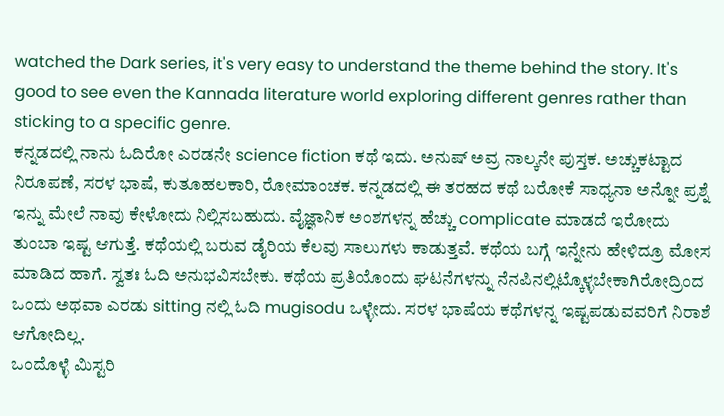watched the Dark series, it's very easy to understand the theme behind the story. It's good to see even the Kannada literature world exploring different genres rather than sticking to a specific genre.
ಕನ್ನಡದಲ್ಲಿ ನಾನು ಓದಿರೋ ಎರಡನೇ science fiction ಕಥೆ ಇದು. ಅನುಷ್ ಅವ್ರ ನಾಲ್ಕನೇ ಪುಸ್ತಕ. ಅಚ್ಚುಕಟ್ಟಾದ ನಿರೂಪಣೆ, ಸರಳ ಭಾಷೆ, ಕುತೂಹಲಕಾರಿ, ರೋಮಾಂಚಕ. ಕನ್ನಡದಲ್ಲಿ ಈ ತರಹದ ಕಥೆ ಬರೋಕೆ ಸಾಧ್ಯನಾ ಅನ್ನೋ ಪ್ರಶ್ನೆ ಇನ್ನು ಮೇಲೆ ನಾವು ಕೇಳೋದು ನಿಲ್ಲಿಸಬಹುದು. ವೈಜ್ಞಾನಿಕ ಅಂಶಗಳನ್ನ ಹೆಚ್ಚು complicate ಮಾಡದೆ ಇರೋದು ತುಂಬಾ ಇಷ್ಟ ಆಗುತ್ತೆ. ಕಥೆಯಲ್ಲಿ ಬರುವ ಡೈರಿಯ ಕೆಲವು ಸಾಲುಗಳು ಕಾಡುತ್ತವೆ. ಕಥೆಯ ಬಗ್ಗೆ ಇನ್ನೇನು ಹೇಳಿದ್ರೂ ಮೋಸ ಮಾಡಿದ ಹಾಗೆ. ಸ್ವತಃ ಓದಿ ಅನುಭವಿಸಬೇಕು. ಕಥೆಯ ಪ್ರತಿಯೊಂದು ಘಟನೆಗಳನ್ನು ನೆನಪಿನಲ್ಲಿಟ್ಕೊಳ್ಳಬೇಕಾಗಿರೋದ್ರಿಂದ ಒಂದು ಅಥವಾ ಎರಡು sitting ನಲ್ಲಿ ಓದಿ mugisodu ಒಳ್ಳೇದು. ಸರಳ ಭಾಷೆಯ ಕಥೆಗಳನ್ನ ಇಷ್ಟಪಡುವವರಿಗೆ ನಿರಾಶೆ ಆಗೋದಿಲ್ಲ.
ಒಂದೊಳ್ಳೆ ಮಿಸ್ಟರಿ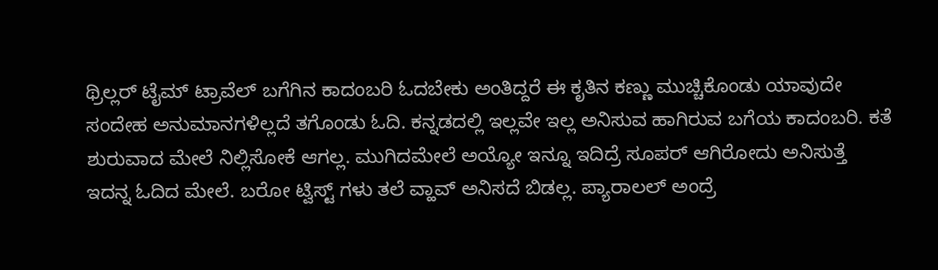ಥ್ರಿಲ್ಲರ್ ಟೈಮ್ ಟ್ರಾವೆಲ್ ಬಗೆಗಿನ ಕಾದಂಬರಿ ಓದಬೇಕು ಅಂತಿದ್ದರೆ ಈ ಕೃತಿನ ಕಣ್ಣು ಮುಚ್ಚಿಕೊಂಡು ಯಾವುದೇ ಸಂದೇಹ ಅನುಮಾನಗಳಿಲ್ಲದೆ ತಗೊಂಡು ಓದಿ. ಕನ್ನಡದಲ್ಲಿ ಇಲ್ಲವೇ ಇಲ್ಲ ಅನಿಸುವ ಹಾಗಿರುವ ಬಗೆಯ ಕಾದಂಬರಿ. ಕತೆ ಶುರುವಾದ ಮೇಲೆ ನಿಲ್ಲಿಸೋಕೆ ಆಗಲ್ಲ. ಮುಗಿದಮೇಲೆ ಅಯ್ಯೋ ಇನ್ನೂ ಇದಿದ್ರೆ ಸೂಪರ್ ಆಗಿರೋದು ಅನಿಸುತ್ತೆ ಇದನ್ನ ಓದಿದ ಮೇಲೆ. ಬರೋ ಟ್ವಿಸ್ಟ್ ಗಳು ತಲೆ ವ್ಹಾವ್ ಅನಿಸದೆ ಬಿಡಲ್ಲ. ಪ್ಯಾರಾಲಲ್ ಅಂದ್ರೆ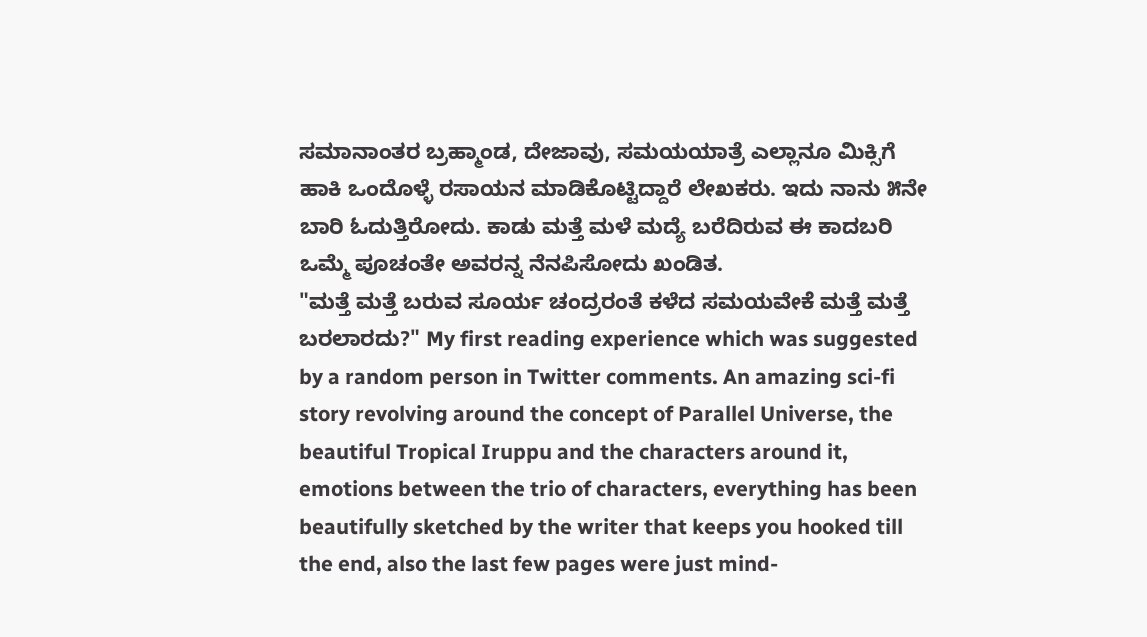ಸಮಾನಾಂತರ ಬ್ರಹ್ಮಾಂಡ, ದೇಜಾವು, ಸಮಯಯಾತ್ರೆ ಎಲ್ಲಾನೂ ಮಿಕ್ಸಿಗೆ ಹಾಕಿ ಒಂದೊಳ್ಳೆ ರಸಾಯನ ಮಾಡಿಕೊಟ್ಟಿದ್ದಾರೆ ಲೇಖಕರು. ಇದು ನಾನು ೫ನೇ ಬಾರಿ ಓದುತ್ತಿರೋದು. ಕಾಡು ಮತ್ತೆ ಮಳೆ ಮದ್ಯೆ ಬರೆದಿರುವ ಈ ಕಾದಬರಿ ಒಮ್ಮೆ ಪೂಚಂತೇ ಅವರನ್ನ ನೆನಪಿಸೋದು ಖಂಡಿತ.
"ಮತ್ತೆ ಮತ್ತೆ ಬರುವ ಸೂರ್ಯ ಚಂದ್ರರಂತೆ ಕಳೆದ ಸಮಯವೇಕೆ ಮತ್ತೆ ಮತ್ತೆ ಬರಲಾರದು?" My first reading experience which was suggested by a random person in Twitter comments. An amazing sci-fi story revolving around the concept of Parallel Universe, the beautiful Tropical Iruppu and the characters around it, emotions between the trio of characters, everything has been beautifully sketched by the writer that keeps you hooked till the end, also the last few pages were just mind-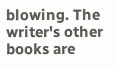blowing. The writer's other books are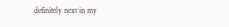definitely next in my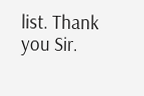list. Thank you Sir.